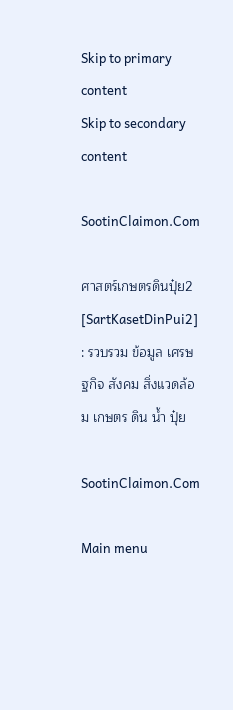Skip to primary content
Skip to secondary content

SootinClaimon.Com

ศาสตร์เกษตรดินปุ๋ย2 [SartKasetDinPui2] : รวบรวม ข้อมูล เศรษฐกิจ สังคม สิ่งแวดล้อม เกษตร ดิน น้ำ ปุ๋ย

SootinClaimon.Com

Main menu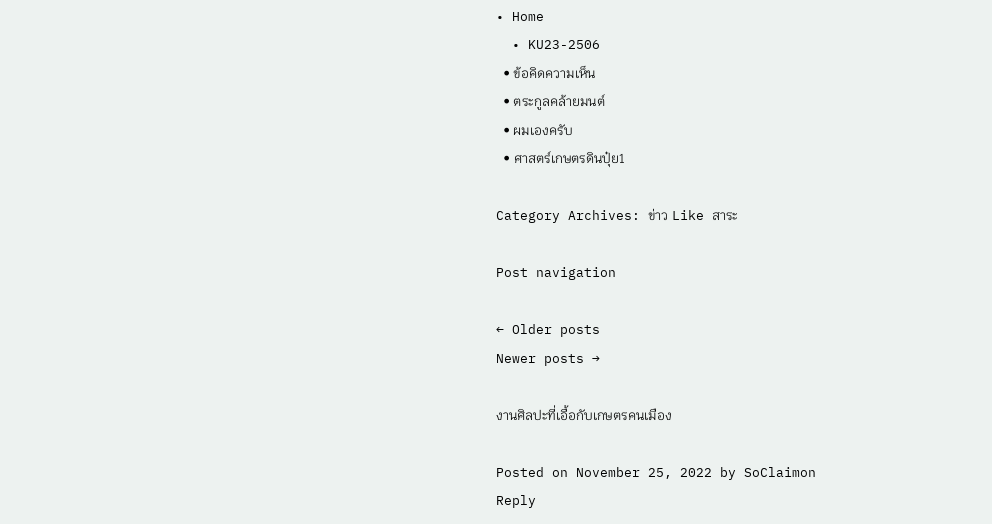• Home
  • KU23-2506
  • ข้อคิดความเห็น
  • ตระกูลคล้ายมนต์
  • ผมเองครับ
  • ศาสตร์เกษตรดินปุ๋ย1

Category Archives: ข่าว Like สาระ

Post navigation

← Older posts
Newer posts →

งานศิลปะที่เอื้อกับเกษตรคนเมือง

Posted on November 25, 2022 by SoClaimon
Reply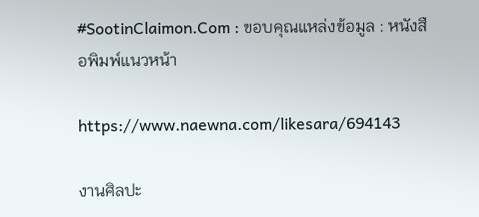#SootinClaimon.Com : ขอบคุณแหล่งข้อมูล : หนังสือพิมพ์แนวหน้า

https://www.naewna.com/likesara/694143

งานศิลปะ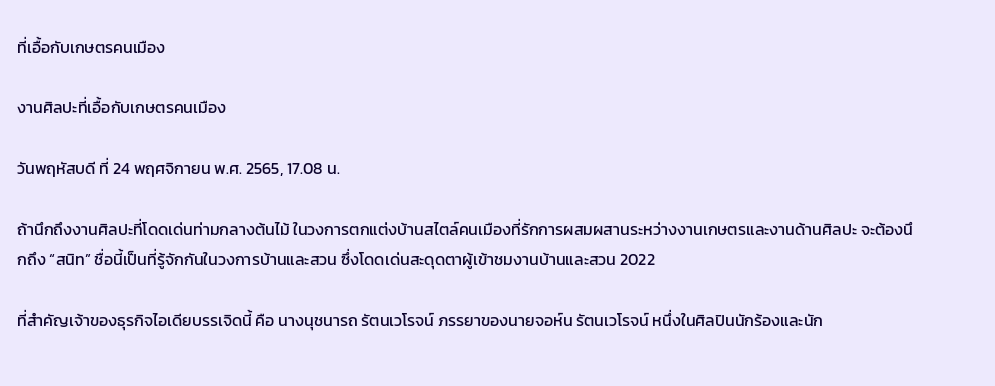ที่เอื้อกับเกษตรคนเมือง

งานศิลปะที่เอื้อกับเกษตรคนเมือง

วันพฤหัสบดี ที่ 24 พฤศจิกายน พ.ศ. 2565, 17.08 น.

ถ้านึกถึงงานศิลปะที่โดดเด่นท่ามกลางต้นไม้ ในวงการตกแต่งบ้านสไตล์คนเมืองที่รักการผสมผสานระหว่างงานเกษตรและงานด้านศิลปะ จะต้องนึกถึง “สนิท” ชื่อนี้เป็นที่รู้จักกันในวงการบ้านและสวน ซึ่งโดดเด่นสะดุดตาผู้เข้าชมงานบ้านและสวน 2022

ที่สำคัญเจ้าของธุรกิจไอเดียบรรเจิดนี้ คือ นางนุชนารถ รัตนเวโรจน์ ภรรยาของนายจอห์น รัตนเวโรจน์ หนึ่งในศิลปินนักร้องและนัก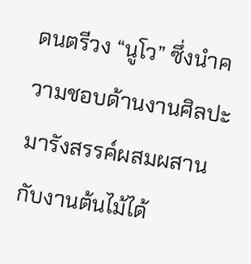ดนตรีวง “นูโว” ซึ่งนำความชอบด้านงานศิลปะมารังสรรค์ผสมผสานกับงานต้นไม้ได้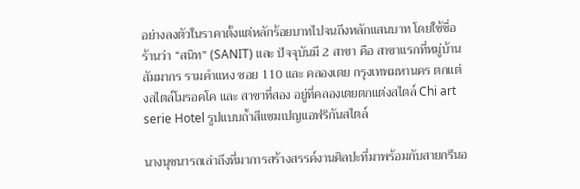อย่างลงตัวในราคาตั้งแต่หลักร้อยบาทไปจนถึงหลักแสนบาท โดยใช้ชื่อร้านว่า “สนิท” (SANIT) และ ปัจจุบันมี 2 สาขา คือ สาขาแรกที่หมู่บ้านสัมมากร รามคำแหง ซอย 110 และ คลองเตย กรุงเทพมหานคร ตกแต่งสไตล์โมรอคโค และ สาขาที่สอง อยู่ที่คลองเตยตกแต่งสไตล์ Chi art serie Hotel รูปแบบถ้ำสีแชมเปญแอฟริกันสไตล์

นางนุชนารถเล่าถึงที่มาการสร้างสรรค์งานศิลปะที่มาพร้อมกับสายกรีนอ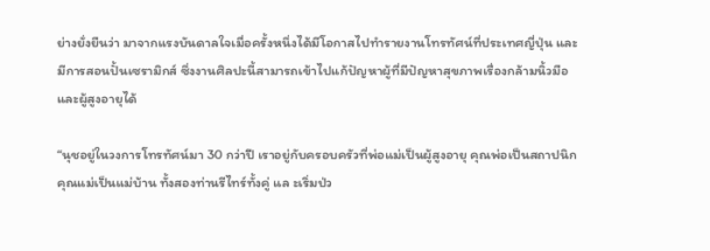ย่างยั่งยืนว่า มาจากแรงบันดาลใจเมื่อครั้งหนึ่งได้มีโอกาสไปทำรายงานโทรทัศน์ที่ประเทศญี่ปุ่น และ มีการสอนปั้นเซรามิกส์ ซึ่งงานศิลปะนี้สามารถเข้าไปแก้ปัญหาผู้ที่มีปัญหาสุขภาพเรื่องกล้ามนิ้วมือและผู้สูงอายุได้

“นุชอยู่ในวงการโทรทัศน์มา 30 กว่าปี เราอยู่กับครอบครัวที่พ่อแม่เป็นผู้สูงอายุ คุณพ่อเป็นสถาปนิก คุณแม่เป็นแม่บ้าน ทั้งสองท่านรีไทร์ทั้งคู่ แล ะเริ่มป่ว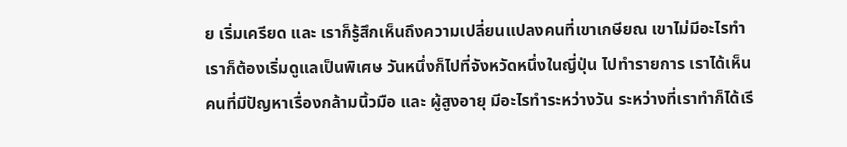ย เริ่มเครียด และ เราก็รู้สึกเห็นถึงความเปลี่ยนแปลงคนที่เขาเกษียณ เขาไม่มีอะไรทำ เราก็ต้องเริ่มดูแลเป็นพิเศษ วันหนึ่งก็ไปที่จังหวัดหนึ่งในญี่ปุ่น ไปทำรายการ เราได้เห็นคนที่มีปัญหาเรื่องกล้ามนิ้วมือ และ ผู้สูงอายุ มีอะไรทำระหว่างวัน ระหว่างที่เราทำก็ได้เรี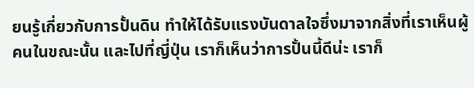ยนรู้เกี่ยวกับการปั้นดิน ทำให้ได้รับแรงบันดาลใจซึ่งมาจากสิ่งที่เราเห็นผู้คนในขณะนั้น และไปที่ญี่ปุ่น เราก็เห็นว่าการปั้นนี้ดีน่ะ เราก็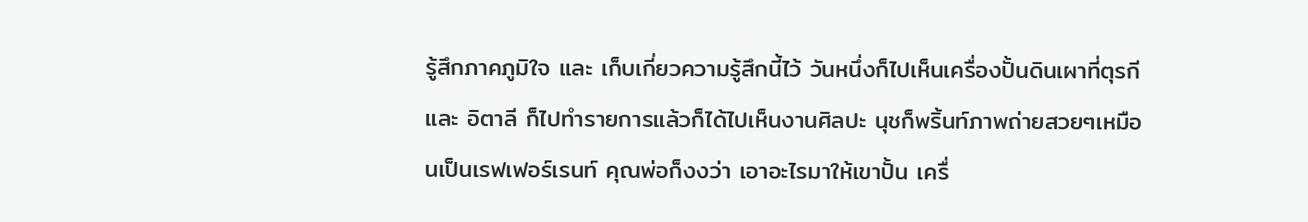รู้สึกภาคภูมิใจ และ เก็บเกี่ยวความรู้สึกนี้ไว้ วันหนึ่งก็ไปเห็นเครื่องปั้นดินเผาที่ตุรกี และ อิตาลี ก็ไปทำรายการแล้วก็ได้ไปเห็นงานศิลปะ นุชก็พริ้นท์ภาพถ่ายสวยๆเหมือนเป็นเรฟเฟอร์เรนท์ คุณพ่อก็งงว่า เอาอะไรมาให้เขาปั้น เครื่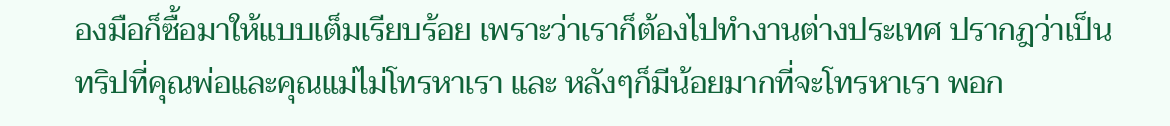องมือก็ซื้อมาให้แบบเต็มเรียบร้อย เพราะว่าเราก็ต้องไปทำงานต่างประเทศ ปรากฎว่าเป็นทริปที่คุณพ่อและคุณแม่ไม่โทรหาเรา และ หลังๆก็มีน้อยมากที่จะโทรหาเรา พอก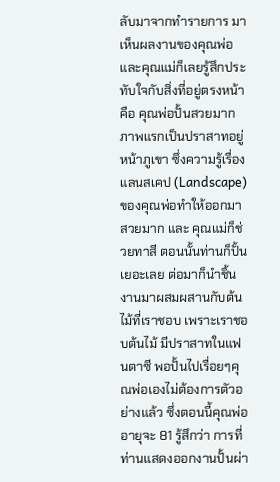ลับมาจากทำรายการ มาเห็นผลงานของคุณพ่อและคุณแม่ก็เลยรู้สึกประทับใจกับสิ่งที่อยู่ตรงหน้า คือ คุณพ่อปั้นสวยมาก ภาพแรกเป็นปราสาทอยู่หน้าภูเขา ซึ่งความรู้เรื่องแลนสเคป (Landscape) ของคุณพ่อทำให้ออกมาสวยมาก และ คุณแม่ก็ช่วยทาสี ตอนนั้นท่านก็ปั้นเยอะเลย ต่อมาก็นำชิ้นงานมาผสมผสานกับต้นไม้ที่เราชอบ เพราะเราชอบต้นไม้ มีปราสาทในแฟนตาซี พอปั้นไปเรื่อยๆคุณพ่อเองไม่ต้องการตัวอย่างแล้ว ซึ่งตอนนี้คุณพ่ออายุจะ 81 รู้สึกว่า การที่ท่านแสดงออกงานปั้นผ่า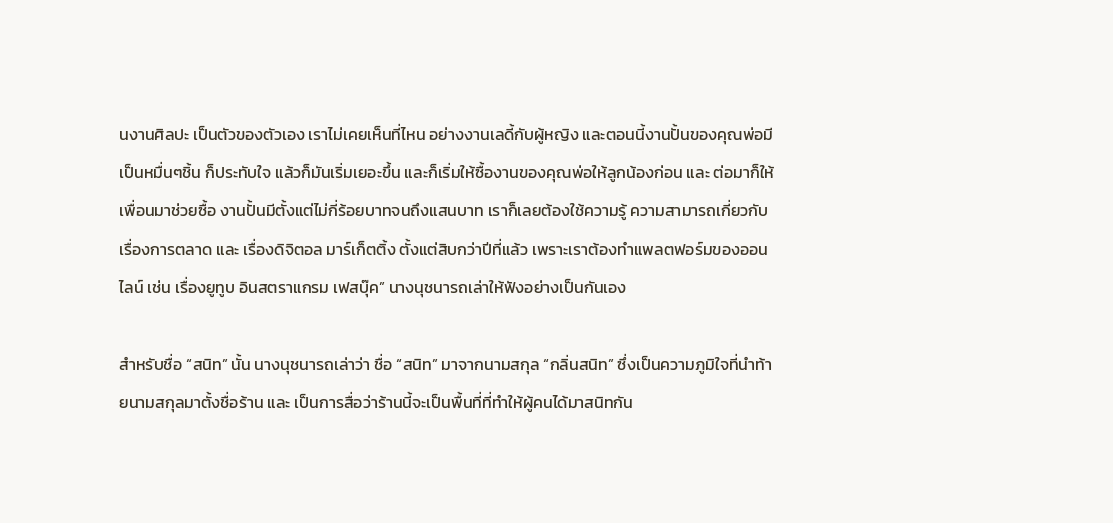นงานศิลปะ เป็นตัวของตัวเอง เราไม่เคยเห็นที่ไหน อย่างงานเลดี้กับผู้หญิง และตอนนี้งานปั้นของคุณพ่อมีเป็นหมื่นๆชิ้น ก็ประทับใจ แล้วก็มันเริ่มเยอะขึ้น และก็เริ่มให้ซื้องานของคุณพ่อให้ลูกน้องก่อน และ ต่อมาก็ให้เพื่อนมาช่วยซื้อ งานปั้นมีตั้งแต่ไม่กี่ร้อยบาทจนถึงแสนบาท เราก็เลยต้องใช้ความรู้ ความสามารถเกี่ยวกับเรื่องการตลาด และ เรื่องดิจิตอล มาร์เก็ตติ้ง ตั้งแต่สิบกว่าปีที่แล้ว เพราะเราต้องทำแพลตฟอร์มของออนไลน์ เช่น เรื่องยูทูบ อินสตราแกรม เฟสบุ๊ค” นางนุชนารถเล่าให้ฟังอย่างเป็นกันเอง

สำหรับชื่อ “สนิท” นั้น นางนุชนารถเล่าว่า ชื่อ “สนิท” มาจากนามสกุล “กลิ่นสนิท” ซึ่งเป็นความภูมิใจที่นำท้ายนามสกุลมาตั้งชื่อร้าน และ เป็นการสื่อว่าร้านนี้จะเป็นพื้นที่ที่ทำให้ผู้คนได้มาสนิทกัน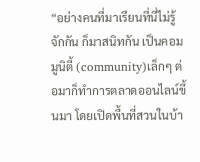“อย่างคนที่มาเรียนที่นี่ไม่รู้จักกัน ก็มาสนิทกัน เป็นคอมมูนิตี้ (community)เล็กๆ ต่อมาก็ทำการตลาดออนไลน์ขึ้นมา โดยเปิดพื้นที่สวนในบ้า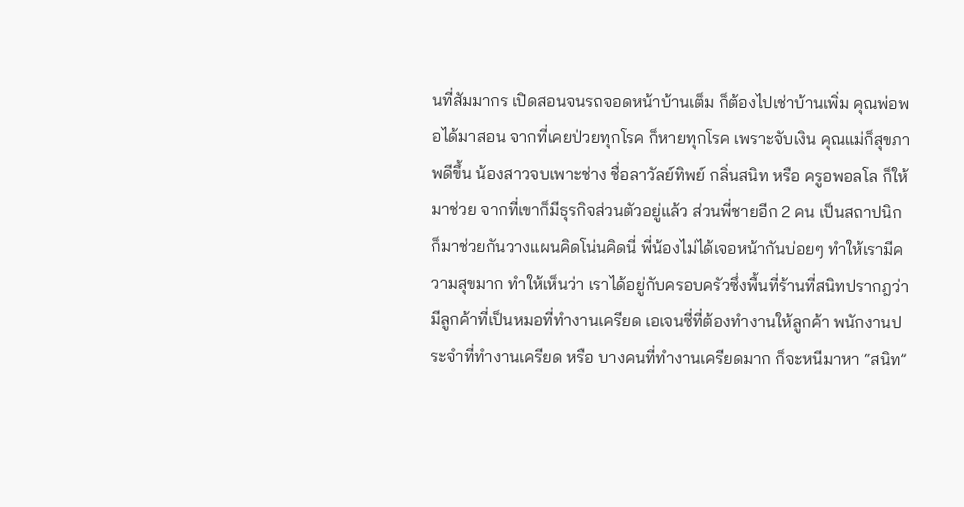นที่สัมมากร เปิดสอนจนรถจอดหน้าบ้านเต็ม ก็ต้องไปเช่าบ้านเพิ่ม คุณพ่อพอได้มาสอน จากที่เคยป่วยทุกโรค ก็หายทุกโรค เพราะจับเงิน คุณแม่ก็สุขภาพดีขึ้น น้องสาวจบเพาะช่าง ชื่อลาวัลย์ทิพย์ กลิ่นสนิท หรือ ครูอพอลโล ก็ให้มาช่วย จากที่เขาก็มีธุรกิจส่วนตัวอยู่แล้ว ส่วนพี่ชายอีก 2 คน เป็นสถาปนิก ก็มาช่วยกันวางแผนคิดโน่นคิดนี่ พี่น้องไม่ได้เจอหน้ากันบ่อยๆ ทำให้เรามีความสุขมาก ทำให้เห็นว่า เราได้อยู่กับครอบครัวซึ่งพื้นที่ร้านที่สนิทปรากฎว่า มีลูกค้าที่เป็นหมอที่ทำงานเครียด เอเจนซี่ที่ต้องทำงานให้ลูกค้า พนักงานประจำที่ทำงานเครียด หรือ บางคนที่ทำงานเครียดมาก ก็จะหนีมาหา “สนิท”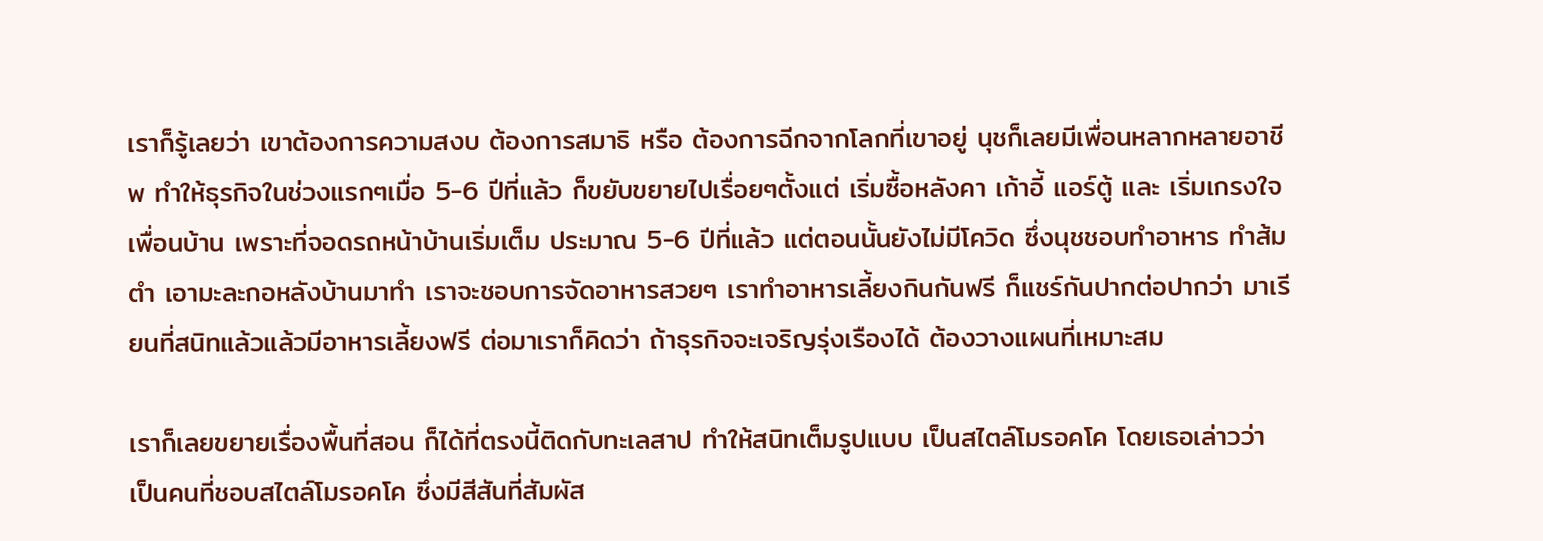เราก็รู้เลยว่า เขาต้องการความสงบ ต้องการสมาธิ หรือ ต้องการฉีกจากโลกที่เขาอยู่ นุชก็เลยมีเพื่อนหลากหลายอาชีพ ทำให้ธุรกิจในช่วงแรกๆเมื่อ 5-6 ปีที่แล้ว ก็ขยับขยายไปเรื่อยๆตั้งแต่ เริ่มซื้อหลังคา เก้าอี้ แอร์ตู้ และ เริ่มเกรงใจเพื่อนบ้าน เพราะที่จอดรถหน้าบ้านเริ่มเต็ม ประมาณ 5-6 ปีที่แล้ว แต่ตอนนั้นยังไม่มีโควิด ซึ่งนุชชอบทำอาหาร ทำส้มตำ เอามะละกอหลังบ้านมาทำ เราจะชอบการจัดอาหารสวยๆ เราทำอาหารเลี้ยงกินกันฟรี ก็แชร์กันปากต่อปากว่า มาเรียนที่สนิทแล้วแล้วมีอาหารเลี้ยงฟรี ต่อมาเราก็คิดว่า ถ้าธุรกิจจะเจริญรุ่งเรืองได้ ต้องวางแผนที่เหมาะสม

เราก็เลยขยายเรื่องพื้นที่สอน ก็ได้ที่ตรงนี้ติดกับทะเลสาป ทำให้สนิทเต็มรูปแบบ เป็นสไตล์โมรอคโค โดยเธอเล่าวว่า เป็นคนที่ชอบสไตล์โมรอคโค ซึ่งมีสีสันที่สัมผัส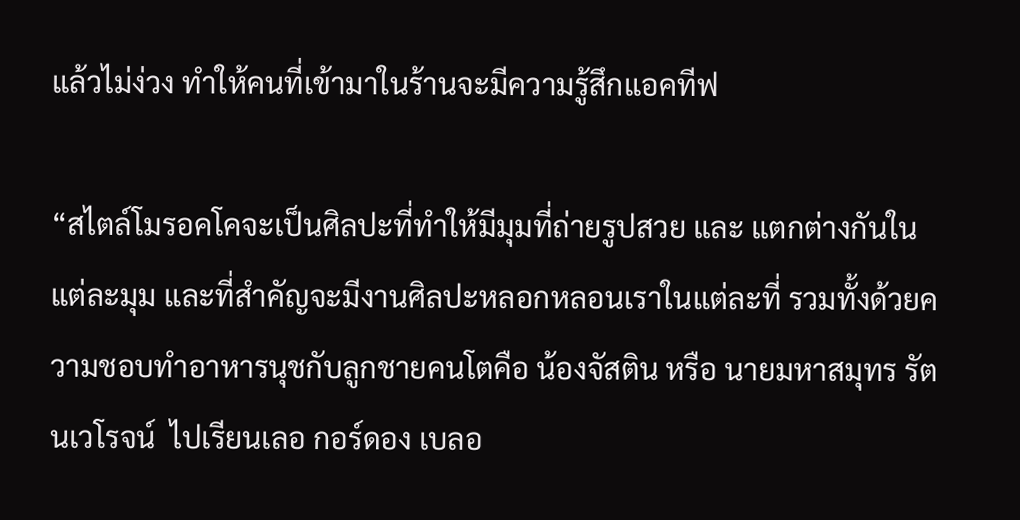แล้วไม่ง่วง ทำให้คนที่เข้ามาในร้านจะมีความรู้สึกแอคทีฟ

“สไตล์โมรอคโคจะเป็นศิลปะที่ทำให้มีมุมที่ถ่ายรูปสวย และ แตกต่างกันในแต่ละมุม และที่สำคัญจะมีงานศิลปะหลอกหลอนเราในแต่ละที่ รวมทั้งด้วยความชอบทำอาหารนุชกับลูกชายคนโตคือ น้องจัสติน หรือ นายมหาสมุทร รัตนเวโรจน์  ไปเรียนเลอ กอร์ดอง เบลอ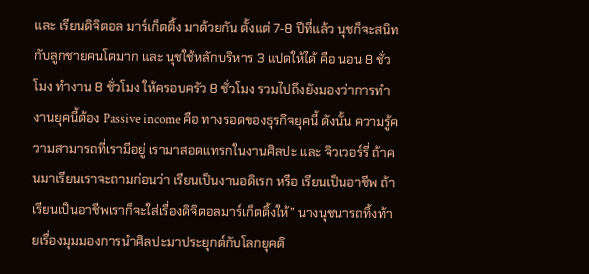และ เรียนดิจิตอล มาร์เก็ตติ้ง มาด้วยกัน ตั้งแต่ 7-8 ปีที่แล้ว นุชก็จะสนิทกับลูกชายคนโตมาก และ นุชใช้หลักบริหาร 3 แปดให้ได้ คือ นอน 8 ชั่วโมง ทำงาน 8 ชั่วโมง ให้ครอบครัว 8 ชั่วโมง รวมไปถึงยังมองว่าการทำงานยุคนี้ต้อง Passive income คือ ทางรอดของธุรกิจยุคนี้ ดังนั้น ความรู้ความสามารถที่เรามีอยู่ เรามาสอดแทรกในงานศิลปะ และ จิวเวอร์รี่ ถ้าคนมาเรียนเราจะถามก่อนว่า เรียนเป็นงานอดิเรก หรือ เรียนเป็นอาชีพ ถ้าเรียนเป็นอาชีพเราก็จะใส่เรื่องดิจิตอลมาร์เก็ตติ้งให้” นางนุชนารถทิ้งท้ายเรื่องมุมมองการนำศิลปะมาประยุกต์กับโลกยุคดิ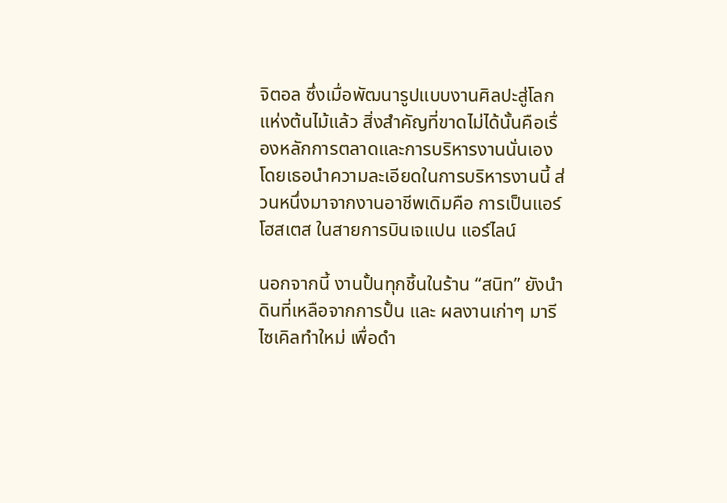จิตอล ซึ่งเมื่อพัฒนารูปแบบงานศิลปะสู่โลกแห่งต้นไม้แล้ว สิ่งสำคัญที่ขาดไม่ได้นั้นคือเรื่องหลักการตลาดและการบริหารงานนั่นเอง โดยเธอนำความละเอียดในการบริหารงานนี้ ส่วนหนึ่งมาจากงานอาชีพเดิมคือ การเป็นแอร์โฮสเตส ในสายการบินเจแปน แอร์ไลน์

นอกจากนี้ งานปั้นทุกชิ้นในร้าน “สนิท” ยังนำดินที่เหลือจากการปั้น และ ผลงานเก่าๆ มารีไซเคิลทำใหม่ เพื่อดำ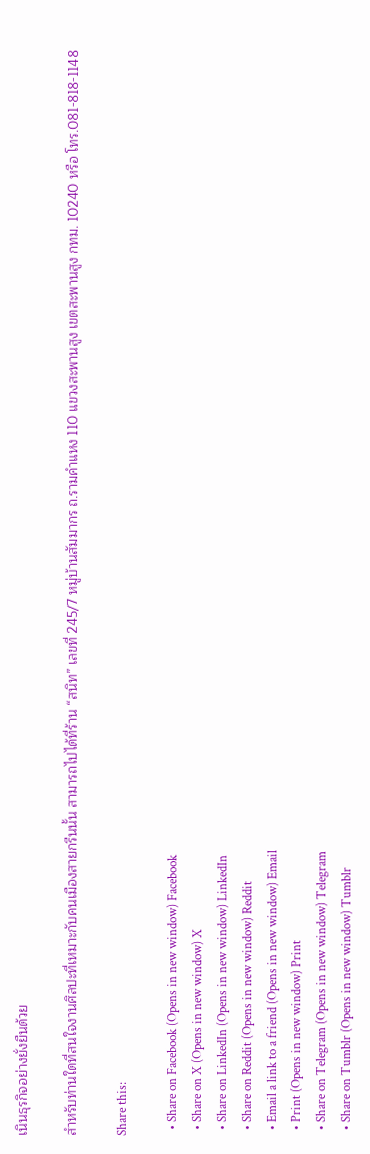เนินธุรกิจอย่างยั่งยืนด้วย

สำหรับท่านใดที่สนใจงานศิลปะที่เหมาะกับคนเมืองสายกรีนนั้น สามารถไปได้ที่ร้าน “สนิท” เลขที่ 245/7 หมู่บ้านสัมมากร ถ.รามคำแหง 110 แขวงสะพานสูง เขตสะพานสูง กทม. 10240 หรือ โทร.081-818-1148

Share this:

  • Share on Facebook (Opens in new window) Facebook
  • Share on X (Opens in new window) X
  • Share on LinkedIn (Opens in new window) LinkedIn
  • Share on Reddit (Opens in new window) Reddit
  • Email a link to a friend (Opens in new window) Email
  • Print (Opens in new window) Print
  • Share on Telegram (Opens in new window) Telegram
  • Share on Tumblr (Opens in new window) Tumblr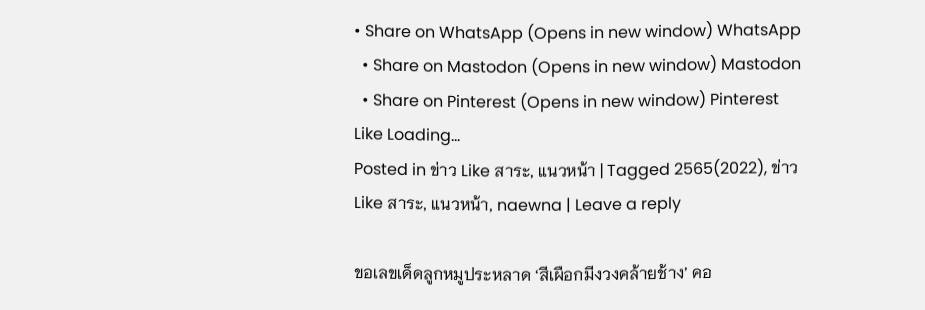• Share on WhatsApp (Opens in new window) WhatsApp
  • Share on Mastodon (Opens in new window) Mastodon
  • Share on Pinterest (Opens in new window) Pinterest
Like Loading...
Posted in ข่าว Like สาระ, แนวหน้า | Tagged 2565(2022), ข่าว Like สาระ, แนวหน้า, naewna | Leave a reply

ขอเลขเด็ดลูกหมูประหลาด ‘สีเผือกมีงวงคล้ายช้าง’ คอ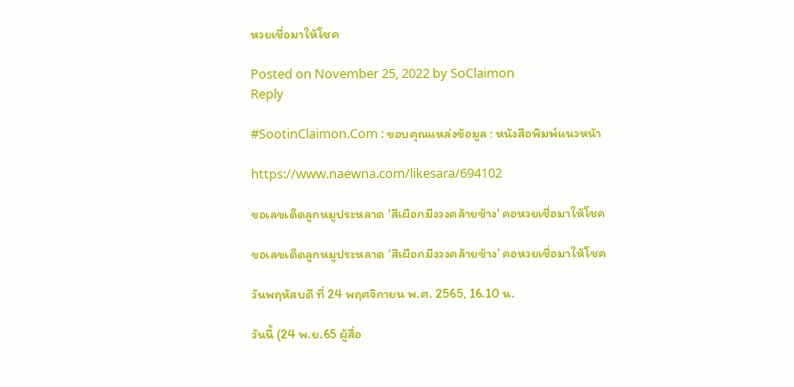หวยเชื่อมาให้โชค

Posted on November 25, 2022 by SoClaimon
Reply

#SootinClaimon.Com : ขอบคุณแหล่งข้อมูล : หนังสือพิมพ์แนวหน้า

https://www.naewna.com/likesara/694102

ขอเลขเด็ดลูกหมูประหลาด 'สีเผือกมีงวงคล้ายช้าง' คอหวยเชื่อมาให้โชค

ขอเลขเด็ดลูกหมูประหลาด ‘สีเผือกมีงวงคล้ายช้าง’ คอหวยเชื่อมาให้โชค

วันพฤหัสบดี ที่ 24 พฤศจิกายน พ.ศ. 2565, 16.10 น.

วันนี้ (24 พ.ย.65 ผู้สื่อ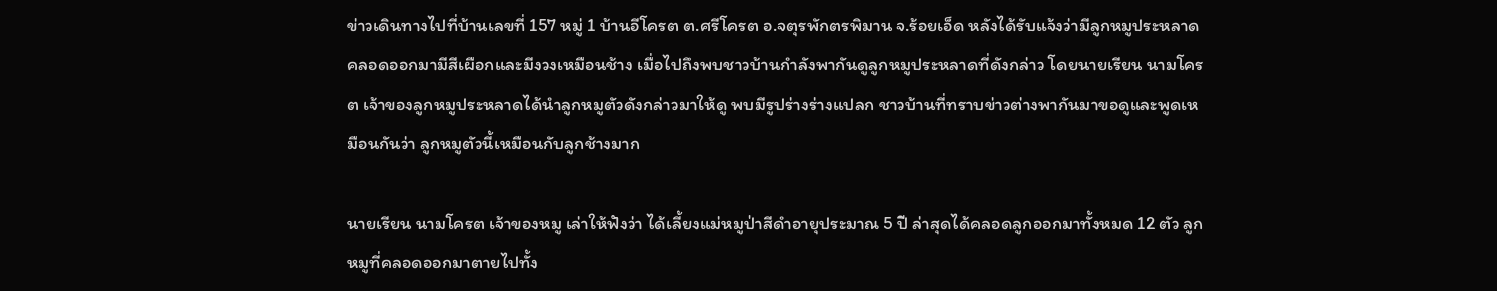ข่าวเดินทางไปที่บ้านเลขที่ 157 หมู่ 1 บ้านอีโครต ต.ศรีโครต อ.จตุรพักตรพิมาน จ.ร้อยเอ็ด หลังได้รับแจ้งว่ามีลูกหมูประหลาดคลอดออกมามีสีเผือกและมีงวงเหมือนช้าง เมื่อไปถึงพบชาวบ้านกำลังพากันดูลูกหมูประหลาดที่ดังกล่าว โดยนายเรียน นามโครต เจ้าของลูกหมูประหลาดได้นำลูกหมูตัวดังกล่าวมาให้ดู พบมีรูปร่างร่างแปลก ชาวบ้านที่ทราบข่าวต่างพากันมาขอดูและพูดเหมือนกันว่า ลูกหมูตัวนี้เหมือนกับลูกช้างมาก

นายเรียน นามโครต เจ้าของหมู เล่าให้ฟังว่า ได้เลี้ยงแม่หมูป่าสีดำอายุประมาณ 5 ปี ล่าสุดได้คลอดลูกออกมาทั้งหมด 12 ตัว ลูกหมูที่คลอดออกมาตายไปทั้ง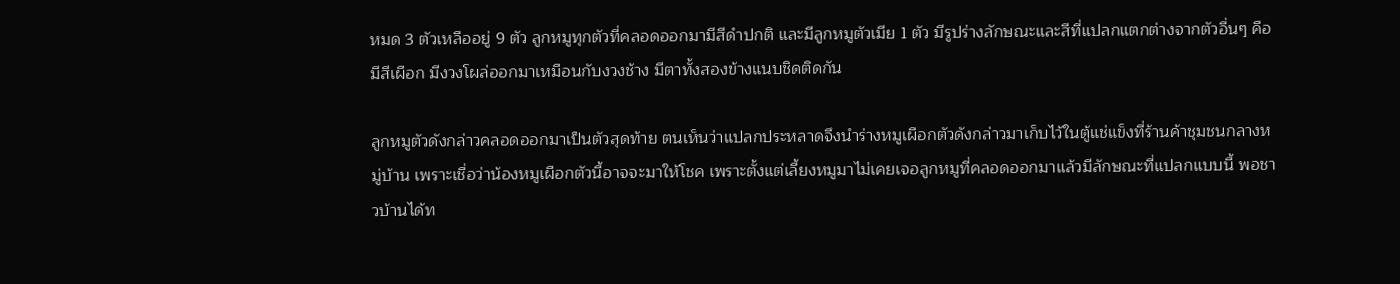หมด 3 ตัวเหลืออยู่ 9 ตัว ลูกหมูทุกตัวที่คลอดออกมามีสีดำปกติ และมีลูกหมูตัวเมีย 1 ตัว มีรูปร่างลักษณะและสีที่แปลกแตกต่างจากตัวอื่นๆ คือมีสีเผือก มีงวงโผล่ออกมาเหมือนกับงวงช้าง มีตาทั้งสองข้างแนบชิดติดกัน

ลูกหมูตัวดังกล่าวคลอดออกมาเป็นตัวสุดท้าย ตนเห็นว่าแปลกประหลาดจึงนำร่างหมูเผือกตัวดังกล่าวมาเก็บไว้ในตู้แช่แข็งที่ร้านค้าชุมชนกลางหมู่บ้าน เพราะเชื่อว่าน้องหมูเผือกตัวนี้อาจจะมาให้โชค เพราะตั้งแต่เลี้ยงหมูมาไม่เคยเจอลูกหมูที่คลอดออกมาแล้วมีลักษณะที่แปลกแบบนี้ พอชาวบ้านได้ท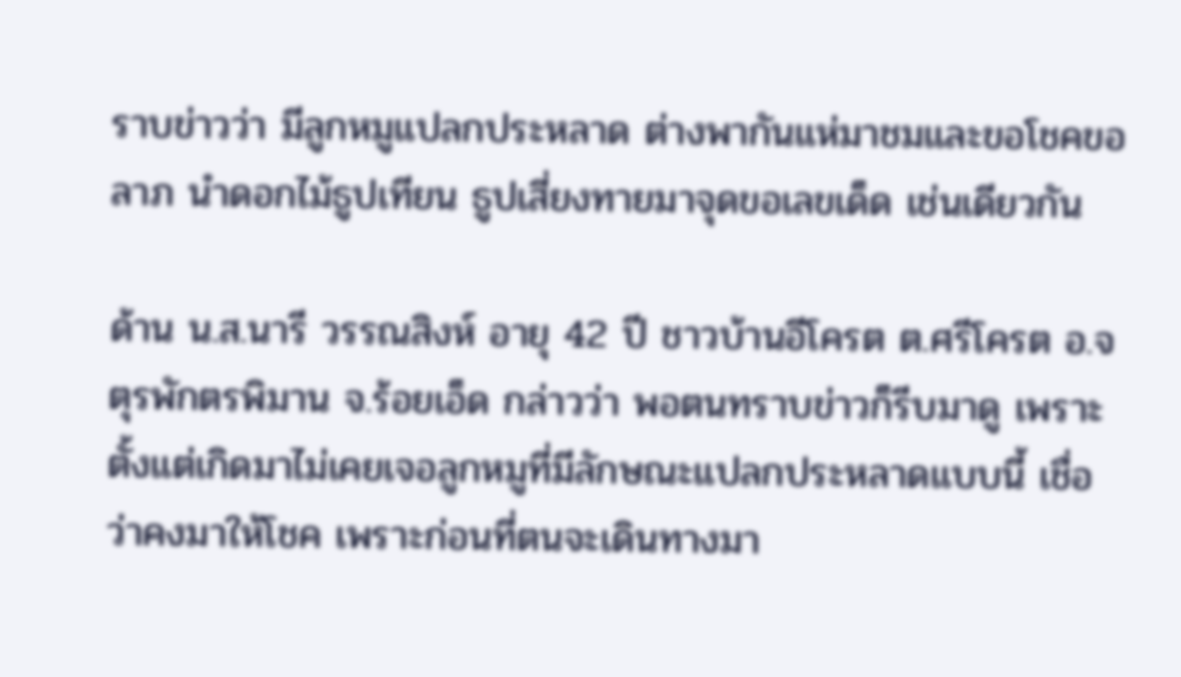ราบข่าวว่า มีลูกหมูแปลกประหลาด ต่างพากันแห่มาชมและขอโชคขอลาภ นำดอกไม้ธูปเทียน ธูปเสี่ยงทายมาจุดขอเลขเด็ด เช่นเดียวกัน

ด้าน น.ส.นารี วรรณสิงห์ อายุ 42 ปี ชาวบ้านอีโครต ต.ศรีโครต อ.จตุรพักตรพิมาน จ.ร้อยเอ็ด กล่าวว่า พอตนทราบข่าวก็รีบมาดู เพราะตั้งแต่เกิดมาไม่เคยเจอลูกหมูที่มีลักษณะแปลกประหลาดแบบนี้ เชื่อว่าคงมาให้โชค เพราะก่อนที่ตนจะเดินทางมา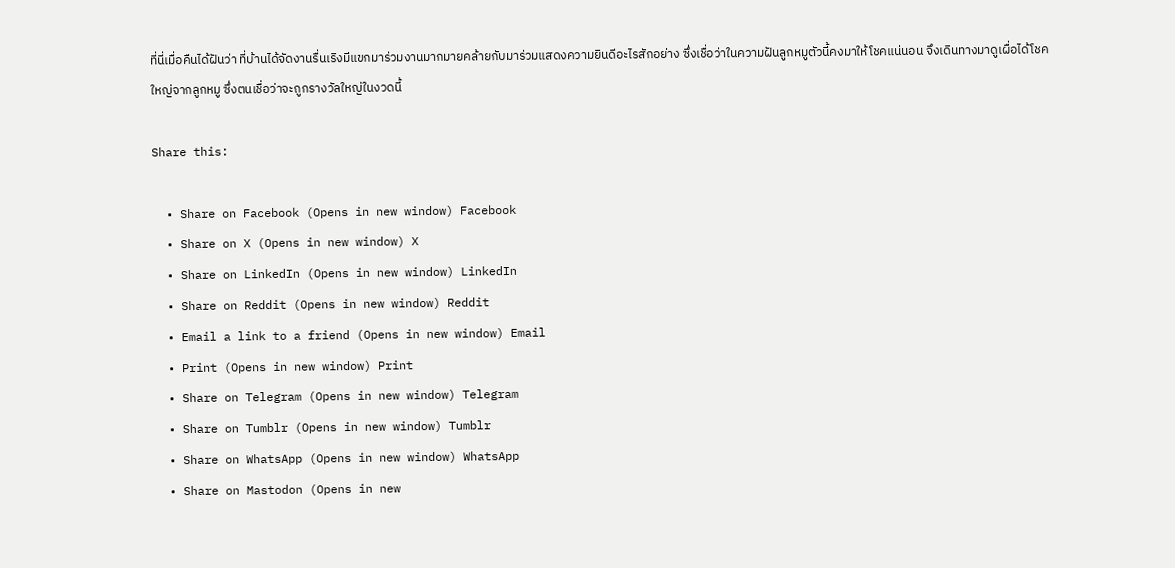ที่นี่เมื่อคืนได้ฝันว่า ที่บ้านได้จัดงานรื่นเริงมีแขกมาร่วมงานมากมายคล้ายกับมาร่วมแสดงความยินดีอะไรสักอย่าง ซึ่งเชื่อว่าในความฝันลูกหมูตัวนี้คงมาให้โชคแน่นอน จึงเดินทางมาดูเผื่อได้โชคใหญ่จากลูกหมู ซึ่งตนเชื่อว่าจะถูกรางวัลใหญ่ในงวดนี้

Share this:

  • Share on Facebook (Opens in new window) Facebook
  • Share on X (Opens in new window) X
  • Share on LinkedIn (Opens in new window) LinkedIn
  • Share on Reddit (Opens in new window) Reddit
  • Email a link to a friend (Opens in new window) Email
  • Print (Opens in new window) Print
  • Share on Telegram (Opens in new window) Telegram
  • Share on Tumblr (Opens in new window) Tumblr
  • Share on WhatsApp (Opens in new window) WhatsApp
  • Share on Mastodon (Opens in new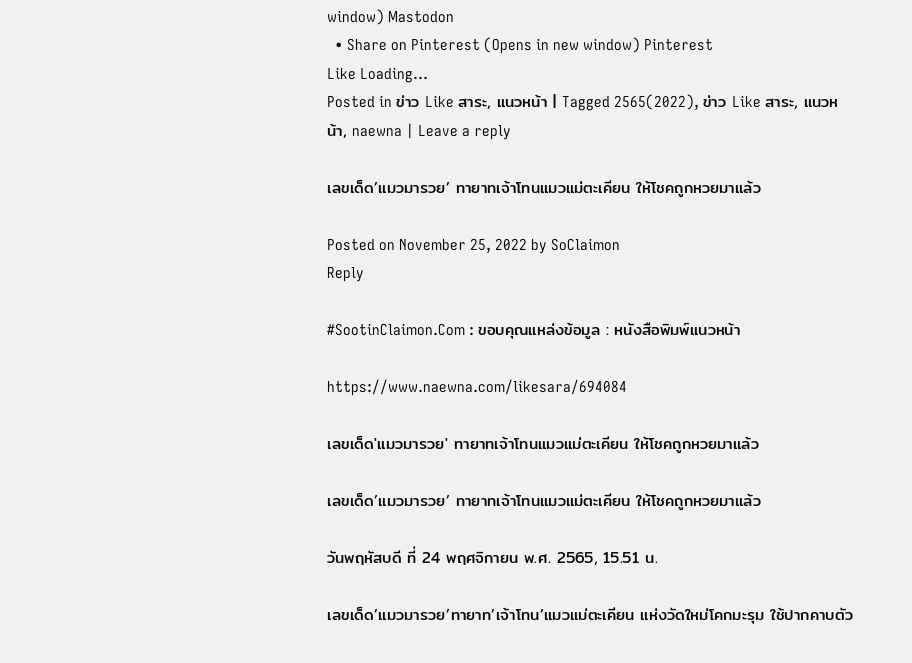window) Mastodon
  • Share on Pinterest (Opens in new window) Pinterest
Like Loading...
Posted in ข่าว Like สาระ, แนวหน้า | Tagged 2565(2022), ข่าว Like สาระ, แนวหน้า, naewna | Leave a reply

เลขเด็ด’แมวมารวย’ ทายาทเจ้าโทนแมวแม่ตะเคียน ให้โชคถูกหวยมาแล้ว

Posted on November 25, 2022 by SoClaimon
Reply

#SootinClaimon.Com : ขอบคุณแหล่งข้อมูล : หนังสือพิมพ์แนวหน้า

https://www.naewna.com/likesara/694084

เลขเด็ด'แมวมารวย' ทายาทเจ้าโทนแมวแม่ตะเคียน ให้โชคถูกหวยมาแล้ว

เลขเด็ด’แมวมารวย’ ทายาทเจ้าโทนแมวแม่ตะเคียน ให้โชคถูกหวยมาแล้ว

วันพฤหัสบดี ที่ 24 พฤศจิกายน พ.ศ. 2565, 15.51 น.

เลขเด็ด’แมวมารวย’ทายาท’เจ้าโทน’แมวแม่ตะเคียน แห่งวัดใหม่โคกมะรุม ใช้ปากคาบตัว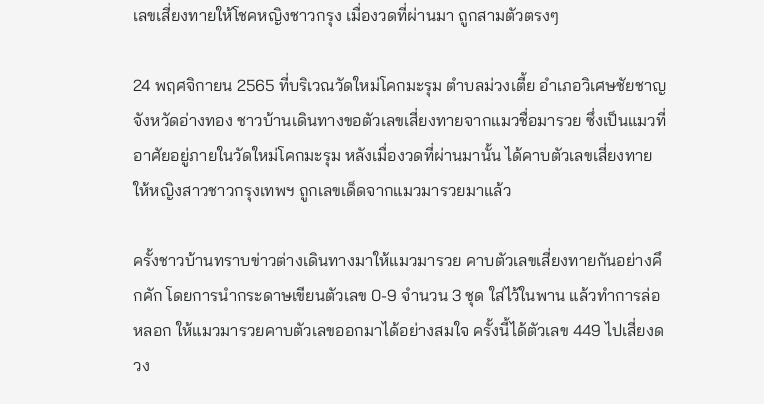เลขเสี่ยงทายให้โชคหญิงชาวกรุง เมื่องวดที่ผ่านมา ถูกสามตัวตรงๆ

24 พฤศจิกายน 2565 ที่บริเวณวัดใหม่โคกมะรุม ตำบลม่วงเตี้ย อำเภอวิเศษชัยชาญ จังหวัดอ่างทอง ชาวบ้านเดินทางขอตัวเลขเสี่ยงทายจากแมวชื่อมารวย ซึ่งเป็นแมวที่อาศัยอยู่ภายในวัดใหม่โคกมะรุม หลังเมื่องวดที่ผ่านมานั้น ได้คาบตัวเลขเสี่ยงทายให้หญิงสาวชาวกรุงเทพฯ ถูกเลขเด็ดจากแมวมารวยมาแล้ว

ครั้งชาวบ้านทราบข่าวต่างเดินทางมาให้แมวมารวย คาบตัวเลขเสี่ยงทายกันอย่างคึกคัก โดยการนำกระดาษเขียนตัวเลข 0-9 จำนวน 3 ชุด ใส่ไว้ในพาน แล้วทำการล่อหลอก ให้แมวมารวยคาบตัวเลขออกมาได้อย่างสมใจ ครั้งนี้ได้ตัวเลข 449 ไปเสี่ยงดวง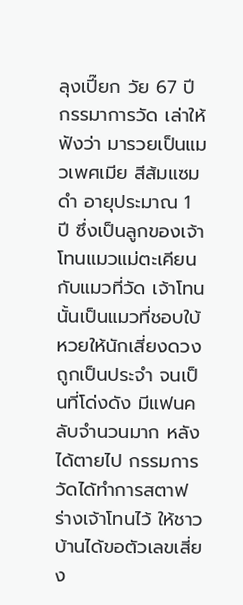ลุงเปี๊ยก วัย 67 ปี กรรมาการวัด เล่าให้ฟังว่า มารวยเป็นแมวเพศเมีย สีส้มแซมดำ อายุประมาณ 1 ปี ซึ่งเป็นลูกของเจ้าโทนแมวแม่ตะเคียนกับแมวที่วัด เจ้าโทนนั้นเป็นแมวที่ชอบใบ้หวยให้นักเสี่ยงดวง ถูกเป็นประจำ จนเป็นที่โด่งดัง มีแฟนคลับจำนวนมาก หลังได้ตายไป กรรมการวัดได้ทำการสตาฟร่างเจ้าโทนไว้ ให้ชาวบ้านได้ขอตัวเลขเสี่ยง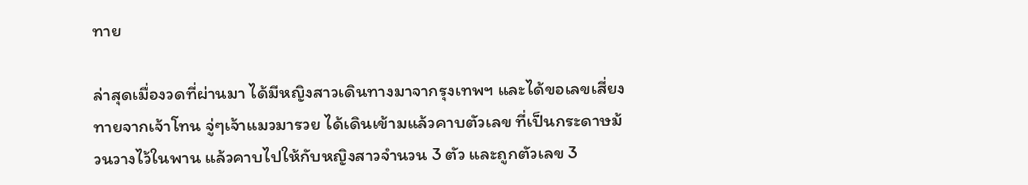ทาย

ล่าสุดเมื่องวดที่ผ่านมา ได้มีหญิงสาวเดินทางมาจากรุงเทพฯ และได้ขอเลขเสี่ยงทายจากเจ้าโทน จู่ๆเจ้าแมวมารวย ได้เดินเข้ามแล้วคาบตัวเลข ที่เป็นกระดาษม้วนวางไว้ในพาน แล้วคาบไปให้กับหญิงสาวจำนวน 3 ตัว และถูกตัวเลข 3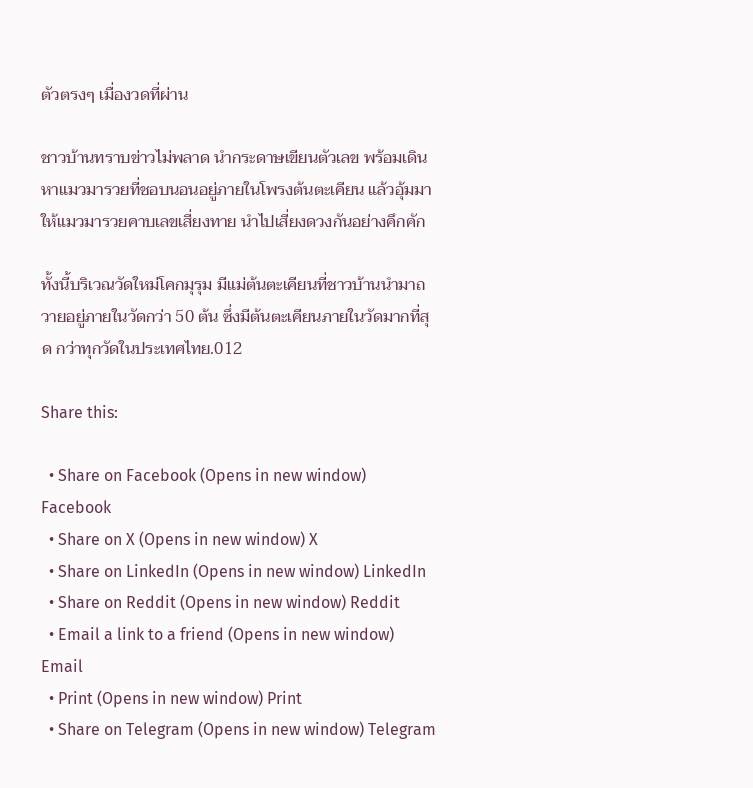ตัวตรงๆ เมื่องวดที่ผ่าน

ชาวบ้านทราบข่าวไม่พลาด นำกระดาษเขียนตัวเลข พร้อมเดินหาแมวมารวยที่ชอบนอนอยู่ภายในโพรงต้นตะเคียน แล้วอุ้มมา ให้แมวมารวยคาบเลขเสี่ยงทาย นำไปเสี่ยงดวงกันอย่างคึกคัก

ทั้งนี้บริเวณวัดใหม่โคกมุรุม มีแม่ต้นตะเคียนที่ชาวบ้านนำมาถวายอยู่ภายในวัดกว่า 50 ต้น ซึ่งมีต้นตะเคียนภายในวัดมากที่สุด กว่าทุกวัดในประเทศไทย.012

Share this:

  • Share on Facebook (Opens in new window) Facebook
  • Share on X (Opens in new window) X
  • Share on LinkedIn (Opens in new window) LinkedIn
  • Share on Reddit (Opens in new window) Reddit
  • Email a link to a friend (Opens in new window) Email
  • Print (Opens in new window) Print
  • Share on Telegram (Opens in new window) Telegram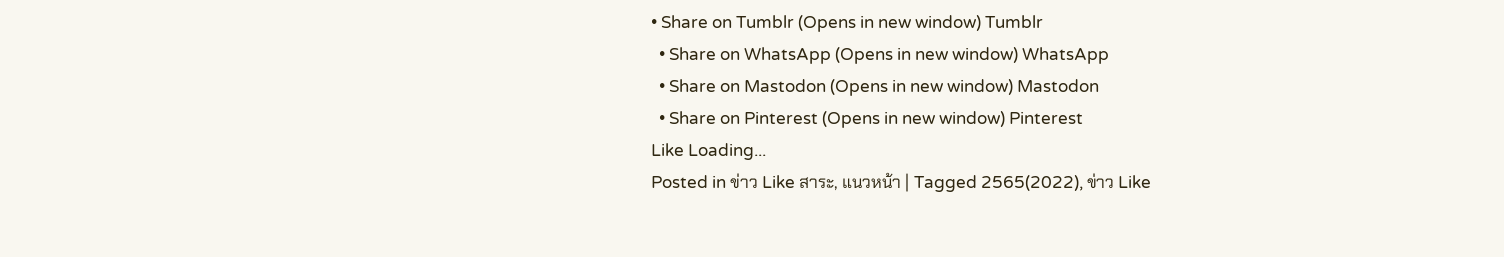• Share on Tumblr (Opens in new window) Tumblr
  • Share on WhatsApp (Opens in new window) WhatsApp
  • Share on Mastodon (Opens in new window) Mastodon
  • Share on Pinterest (Opens in new window) Pinterest
Like Loading...
Posted in ข่าว Like สาระ, แนวหน้า | Tagged 2565(2022), ข่าว Like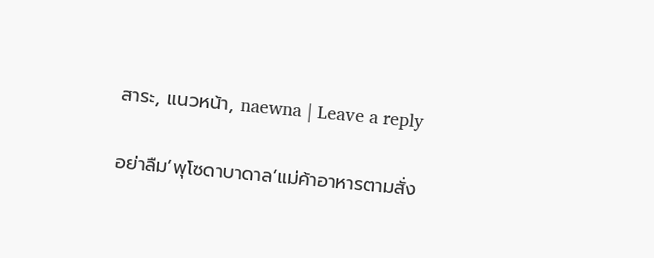สาระ, แนวหน้า, naewna | Leave a reply

อย่าลืม’พุโซดาบาดาล’แม่ค้าอาหารตามสั่ง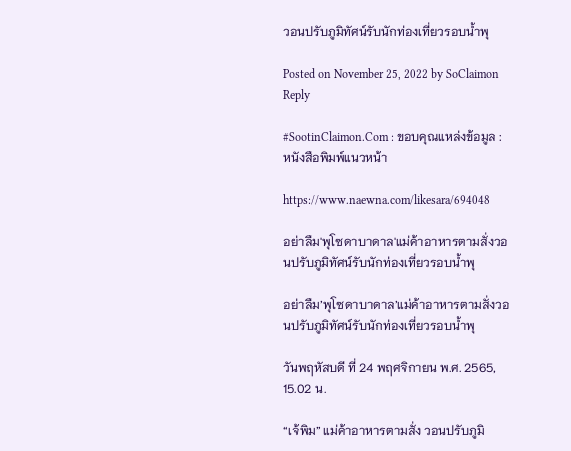วอนปรับภูมิทัศน์รับนักท่องเที่ยวรอบน้ำพุ

Posted on November 25, 2022 by SoClaimon
Reply

#SootinClaimon.Com : ขอบคุณแหล่งข้อมูล : หนังสือพิมพ์แนวหน้า

https://www.naewna.com/likesara/694048

อย่าลืม'พุโซดาบาดาล'แม่ค้าอาหารตามสั่งวอนปรับภูมิทัศน์รับนักท่องเที่ยวรอบน้ำพุ

อย่าลืม’พุโซดาบาดาล’แม่ค้าอาหารตามสั่งวอนปรับภูมิทัศน์รับนักท่องเที่ยวรอบน้ำพุ

วันพฤหัสบดี ที่ 24 พฤศจิกายน พ.ศ. 2565, 15.02 น.

“เจ้พิม” แม่ค้าอาหารตามสั่ง วอนปรับภูมิ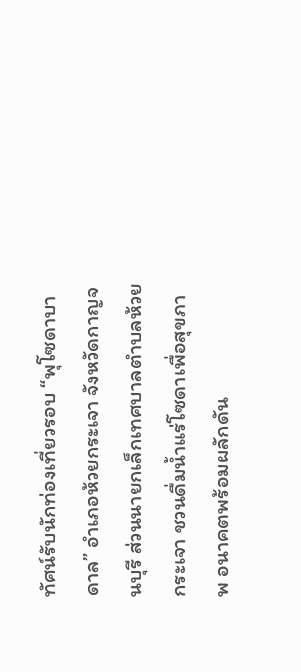ทัศน์รับนักท่องเที่ยวรอบ “พุโซดาบาดาล” อำเภอห้วยกระเจา จังหวัดกาญจนบุรี ส่วนนายกเล็กเทศบาลตำบลห้วยกระเจา ชวนดื่มน้ำแร่โซดาเพื่อสุขภาพ อนาคตพร้อมผลักดัน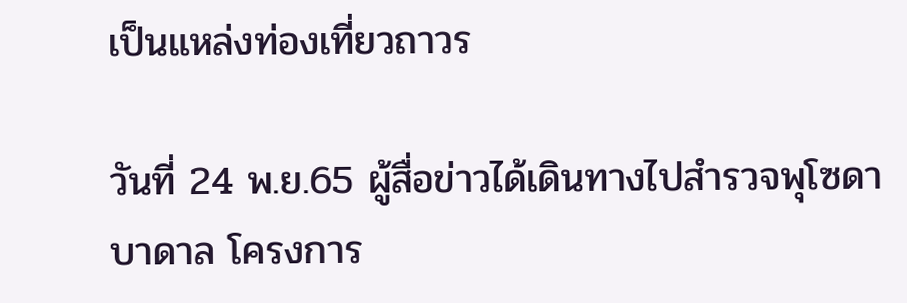เป็นแหล่งท่องเที่ยวถาวร

วันที่ 24 พ.ย.65 ผู้สื่อข่าวได้เดินทางไปสำรวจพุโซดาบาดาล โครงการ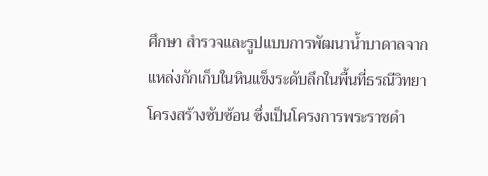ศึกษา สำรวจและรูปแบบการพัฒนาน้ำบาดาลจากแหล่งกักเก็บในหินแข็งระดับลึกในพื้นที่ธรณีวิทยาโครงสร้างซับซ้อน ซึ่งเป็นโครงการพระราชดำ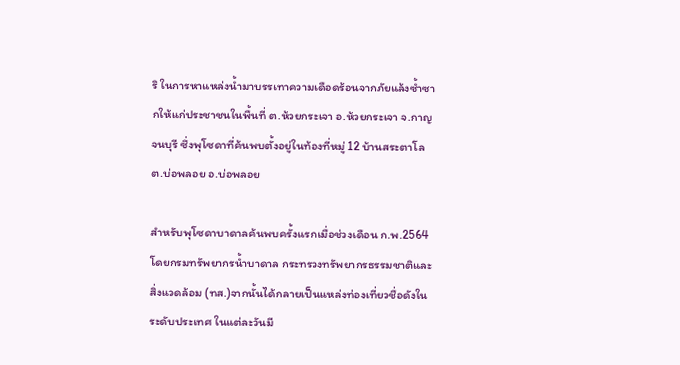ริ ในการหาแหล่งน้ำมาบรรเทาความเดือดร้อนจากภัยแล้งซ้ำซากให้แก่ประชาชนในพื้นที่ ต.ห้วยกระเจา อ.ห้วยกระเจา จ.กาญจนบุรี ซึ่งพุโซดาที่ค้นพบตั้งอยู่ในท้องที่หมู่ 12 บ้านสระตาโล ต.บ่อพลอย อ.บ่อพลอย

สำหรับพุโซดาบาดาลค้นพบครั้งแรกเมื่อช่วงเดือน ก.พ.2564 โดยกรมทรัพยากรน้ำบาดาล กระทรวงทรัพยากรธรรมชาติและสิ่งแวดล้อม (ทส.)จากนั้นได้กลายเป็นแหล่งท่องเที่ยวชื่อดังในระดับประเทศ ในแต่ละวันมี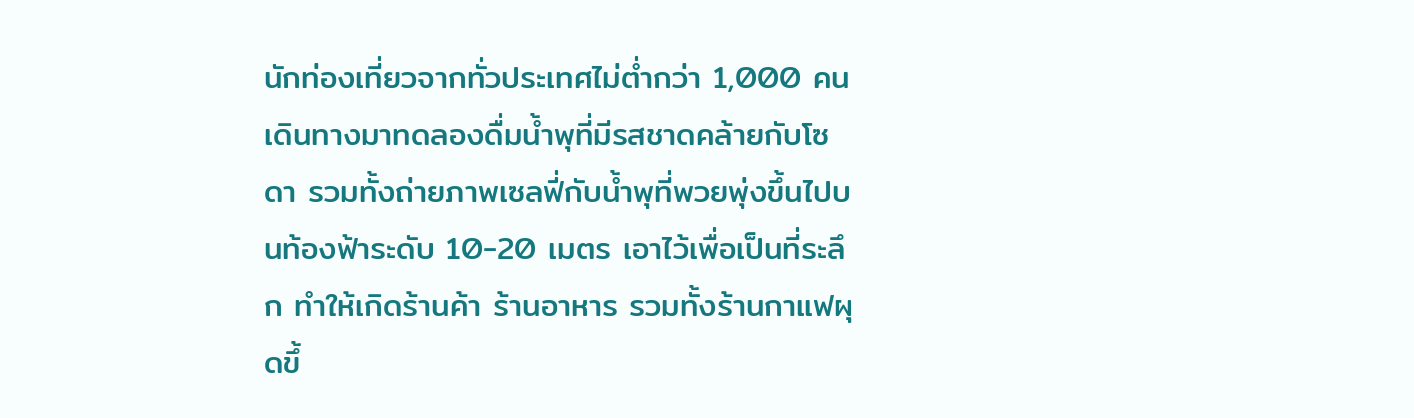นักท่องเที่ยวจากทั่วประเทศไม่ต่ำกว่า 1,000 คนเดินทางมาทดลองดื่มน้ำพุที่มีรสชาดคล้ายกับโซดา รวมทั้งถ่ายภาพเซลฟี่กับน้ำพุที่พวยพุ่งขึ้นไปบนท้องฟ้าระดับ 10-20 เมตร เอาไว้เพื่อเป็นที่ระลึก ทำให้เกิดร้านค้า ร้านอาหาร รวมทั้งร้านกาแฟผุดขึ้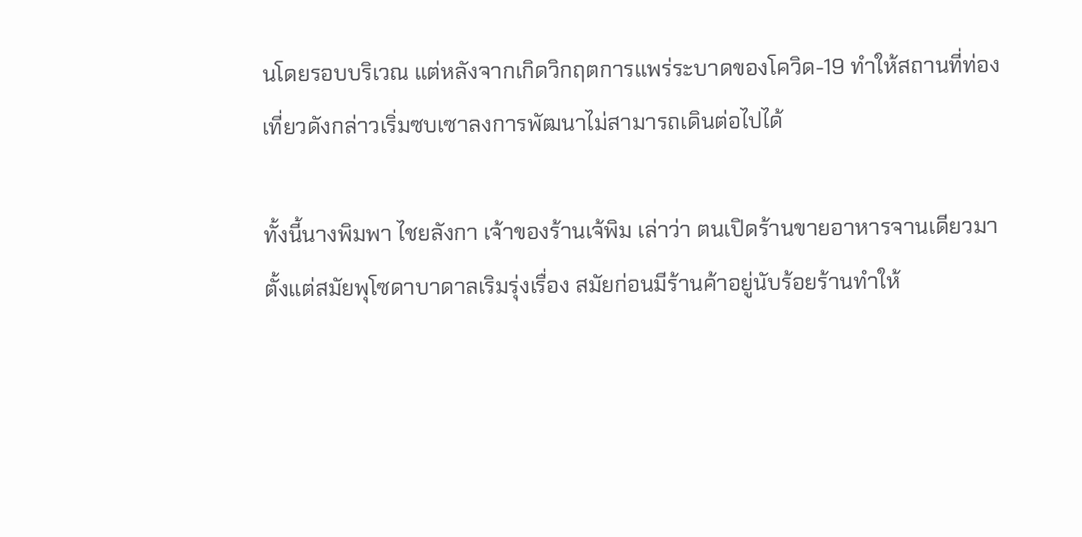นโดยรอบบริเวณ แต่หลังจากเกิดวิกฤตการแพร่ระบาดของโควิด-19 ทำให้สถานที่ท่องเที่ยวดังกล่าวเริ่มซบเซาลงการพัฒนาไม่สามารถเดินต่อไปได้

ทั้งนี้นางพิมพา ไชยลังกา เจ้าของร้านเจ้พิม เล่าว่า ตนเปิดร้านขายอาหารจานเดียวมาตั้งแต่สมัยพุโซดาบาดาลเริมรุ่งเรื่อง สมัยก่อนมีร้านค้าอยู่นับร้อยร้านทำให้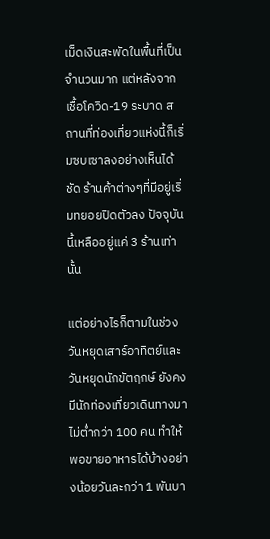เม็ดเงินสะพัดในพื้นที่เป็นจำนวนมาก แต่หลังจากเชื้อโควิด-19 ระบาด สถานที่ท่องเที่ยวแห่งนี้ก็เริ่มซบเซาลงอย่างเห็นได้ชัด ร้านค้าต่างๆที่มีอยู่เริ่มทยอยปิดตัวลง ปัจจุบันนี้เหลืออยู่แค่ 3 ร้านเท่านั้น

แต่อย่างไรก็ตามในช่วงวันหยุดเสาร์อาทิตย์และวันหยุดนักขัตฤกษ์ ยังคงมีนักท่องเที่ยวเดินทางมาไม่ต่ำกว่า 100 คน ทำให้พอขายอาหารได้บ้างอย่างน้อยวันละกว่า 1 พันบา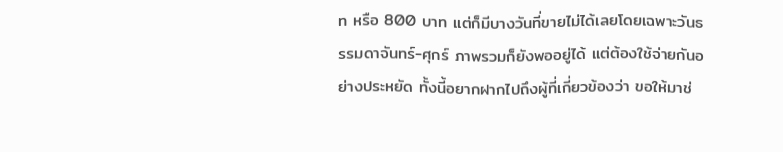ท หรือ 800 บาท แต่ก็มีบางวันที่ขายไม่ได้เลยโดยเฉพาะวันธรรมดาจันทร์-ศุกร์ ภาพรวมก็ยังพออยู่ได้ แต่ต้องใช้จ่ายกันอย่างประหยัด ทั้งนี้อยากฝากไปถึงผู้ที่เกี่ยวข้องว่า ขอให้มาช่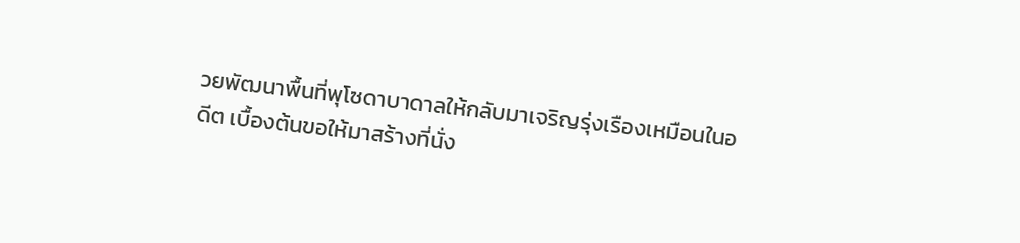วยพัฒนาพื้นที่พุโซดาบาดาลให้กลับมาเจริญรุ่งเรืองเหมือนในอดีต เบื้องต้นขอให้มาสร้างที่นั่ง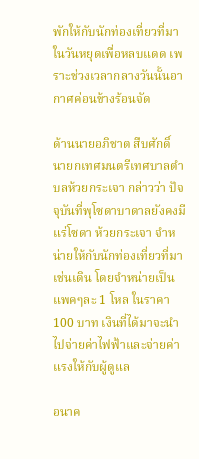พักให้กับนักท่องเที่ยวที่มาในวันหยุดเพื่อหลบแดด เพราะช่วงเวลากลางวันนั้นอากาศค่อนข้างร้อนจัด

ด้านนายอภิชาต สืบศักดิ์ นายกเทศมนตรีเทศบาลตำบลห้วยกระเจา กล่าวว่า ปัจจุบันที่พุโซดาบาดาลยังคงมีแร่โซดา ห้วยกระเจา จำหน่ายให้กับนักท่องเที่ยวที่มาเช่นเดิน โดยจำหน่ายเป็นแพคๆละ 1 โหล ในราคา 100 บาท เงินที่ได้มาจะนำไปจ่ายค่าไฟฟ้าและจ่ายค่าแรงให้กับผู้ดูแล

อนาค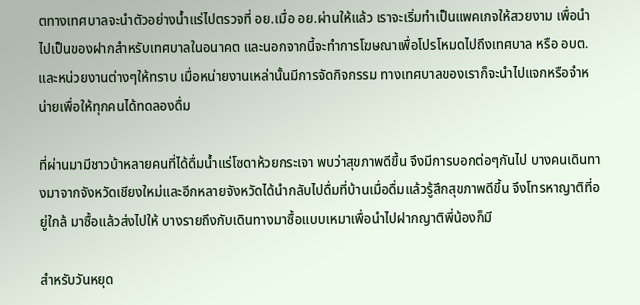ตทางเทศบาลจะนำตัวอย่างน้ำแร่ไปตรวจที่ อย.เมื่อ อย.ผ่านให้แล้ว เราจะเริ่มทำเป็นแพคเกจให้สวยงาม เพื่อนำไปเป็นของฝากสำหรับเทศบาลในอนาคต และนอกจากนี้จะทำการโฆษณาเพื่อโปรโหมดไปถึงเทศบาล หรือ อบต.และหน่วยงานต่างๆให้ทราบ เมื่อหน่ายงานเหล่านั้นมีการจัดกิจกรรม ทางเทศบาลของเราก็จะนำไปแจกหรือจำหน่ายเพื่อให้ทุกคนได้ทดลองดื่ม

ที่ผ่านมามีชาวบ้าหลายคนที่ได้ดื่มน้ำแร่โซดาห้วยกระเจา พบว่าสุขภาพดีขึ้น จึงมีการบอกต่อๆกันไป บางคนเดินทางมาจากจังหวัดเชียงใหม่และอีกหลายจังหวัดได้นำกลับไปดื่มที่บ้านเมื่อดื่มแล้วรู้สึกสุขภาพดีขึ้น จึงโทรหาญาติที่อยู่ใกล้ มาซื้อแล้วส่งไปให้ บางรายถึงกับเดินทางมาซื้อแบบเหมาเพื่อนำไปฝากญาติพี่น้องก็มี

สำหรับวันหยุด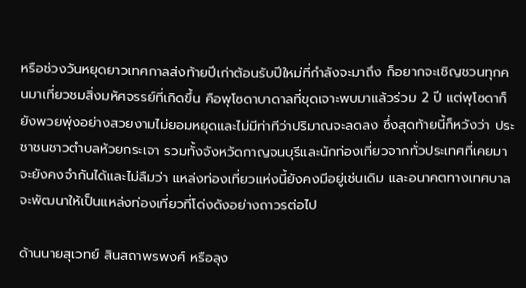หรือช่วงวันหยุดยาวเทศกาลส่งท้ายปีเก่าต้อนรับปีใหม่ที่กำลังจะมาถึง ก็อยากจะเชิญชวนทุกคนมาเที่ยวชมสิ่งมหัศจรรย์ที่เกิดขึ้น คือพุโซดาบาดาลที่ขุดเจาะพบมาแล้วร่วม 2 ปี แต่พุโซดาก็ยังพวยพุ่งอย่างสวยงามไม่ยอมหยุดและไม่มีท่าทีว่าปริมาณจะลดลง ซึ่งสุดท้ายนี้ก็หวังว่า ประชาชนชาวตำบลห้วยกระเจา รวมทั้งจังหวัดกาญจนบุรีและนักท่องเที่ยวจากทั่วประเทศที่เคยมาจะยังคงจำกันได้และไม่ลืมว่า แหล่งท่องเที่ยวแห่งนี้ยังคงมีอยู่เช่นเดิม และอนาคตทางเทศบาลจะพัฒนาให้เป็นแหล่งท่องเที่ยวที่โด่งดังอย่างถาวรต่อไป

ด้านนายสุเวทย์ สินสถาพรพงศ์ หรือลุง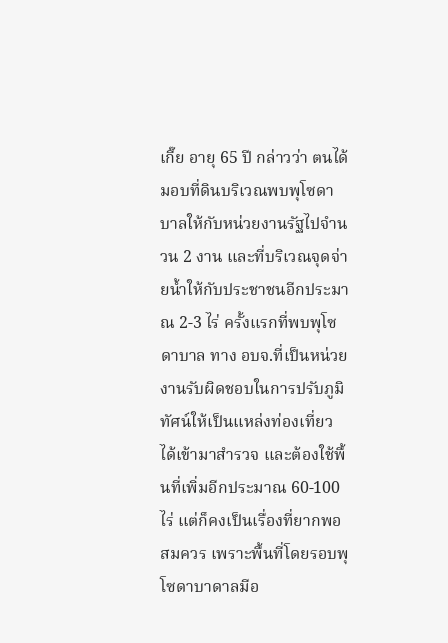เกี๊ย อายุ 65 ปี กล่าวว่า ตนได้มอบที่ดินบริเวณพบพุโซดาบาลให้กับหน่วยงานรัฐไปจำนวน 2 งาน และที่บริเวณจุดจ่ายน้ำให้กับประชาชนอีกประมาณ 2-3 ไร่ ครั้งแรกที่พบพุโซดาบาล ทาง อบจ.ที่เป็นหน่วยงานรับผิดชอบในการปรับภูมิทัศน์ให้เป็นแหล่งท่องเที่ยว ได้เข้ามาสำรวจ และต้องใช้พื้นที่เพิ่มอีกประมาณ 60-100 ไร่ แต่ก็คงเป็นเรื่องที่ยากพอสมควร เพราะพื้นที่โดยรอบพุโซดาบาดาลมีอ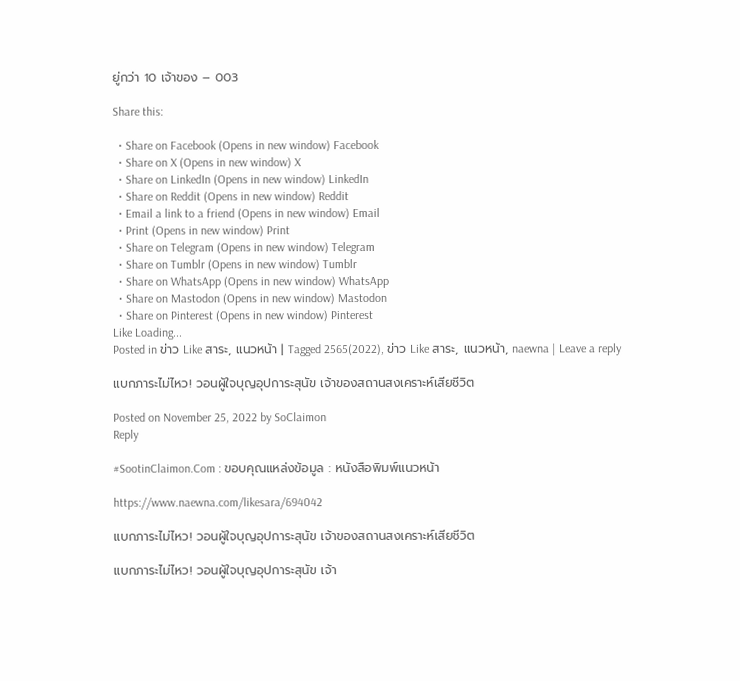ยู่กว่า 10 เจ้าของ – 003

Share this:

  • Share on Facebook (Opens in new window) Facebook
  • Share on X (Opens in new window) X
  • Share on LinkedIn (Opens in new window) LinkedIn
  • Share on Reddit (Opens in new window) Reddit
  • Email a link to a friend (Opens in new window) Email
  • Print (Opens in new window) Print
  • Share on Telegram (Opens in new window) Telegram
  • Share on Tumblr (Opens in new window) Tumblr
  • Share on WhatsApp (Opens in new window) WhatsApp
  • Share on Mastodon (Opens in new window) Mastodon
  • Share on Pinterest (Opens in new window) Pinterest
Like Loading...
Posted in ข่าว Like สาระ, แนวหน้า | Tagged 2565(2022), ข่าว Like สาระ, แนวหน้า, naewna | Leave a reply

แบกภาระไม่ไหว! วอนผู้ใจบุญอุปการะสุนัข เจ้าของสถานสงเคราะห์เสียชีวิต

Posted on November 25, 2022 by SoClaimon
Reply

#SootinClaimon.Com : ขอบคุณแหล่งข้อมูล : หนังสือพิมพ์แนวหน้า

https://www.naewna.com/likesara/694042

แบกภาระไม่ไหว! วอนผู้ใจบุญอุปการะสุนัข เจ้าของสถานสงเคราะห์เสียชีวิต

แบกภาระไม่ไหว! วอนผู้ใจบุญอุปการะสุนัข เจ้า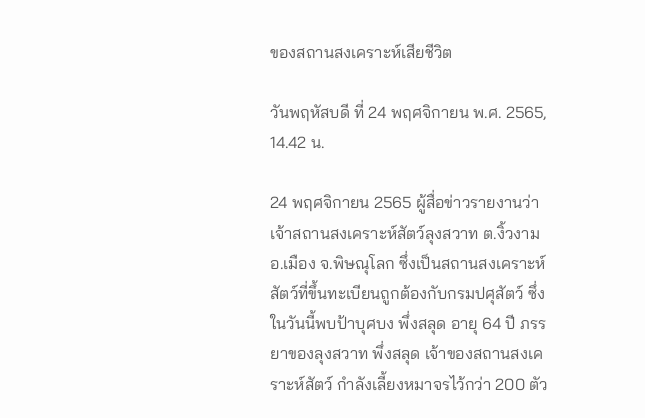ของสถานสงเคราะห์เสียชีวิต

วันพฤหัสบดี ที่ 24 พฤศจิกายน พ.ศ. 2565, 14.42 น.

24 พฤศจิกายน 2565 ผู้สื่อข่าวรายงานว่า เจ้าสถานสงเคราะห์สัตว์ลุงสวาท ต.งิ้วงาม อ.เมือง จ.พิษณุโลก ซึ่งเป็นสถานสงเคราะห์สัตว์ที่ขึ้นทะเบียนถูกต้องกับกรมปศุสัตว์ ซึ่งในวันนี้พบป้าบุศบง พึ่งสลุด อายุ 64 ปี ภรรยาของลุงสวาท พึ่งสลุด เจ้าของสถานสงเคราะห์สัตว์ กำลังเลี้ยงหมาจรไว้กว่า 200 ตัว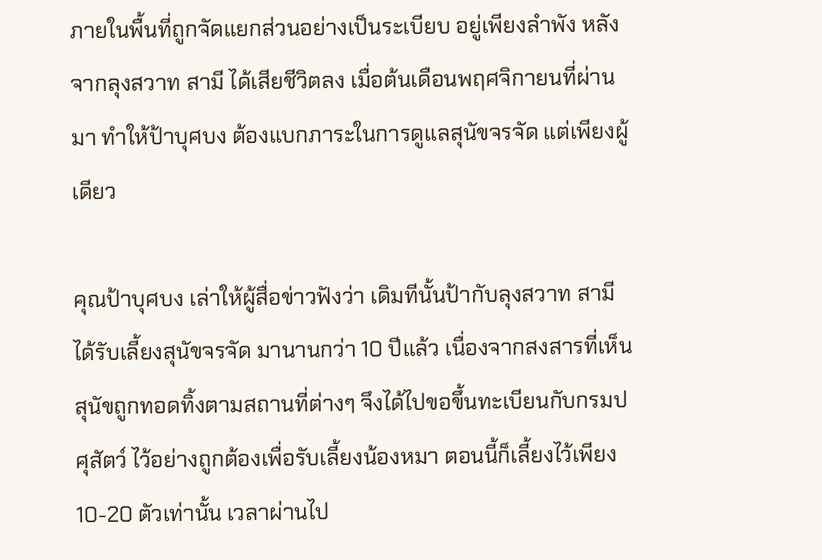ภายในพื้นที่ถูกจัดแยกส่วนอย่างเป็นระเบียบ อยู่เพียงลำพัง หลังจากลุงสวาท สามี ได้เสียชีวิตลง เมื่อต้นเดือนพฤศจิกายนที่ผ่านมา ทำให้ป้าบุศบง ต้องแบกภาระในการดูแลสุนัขจรจัด แต่เพียงผู้เดียว

คุณป้าบุศบง เล่าให้ผู้สื่อข่าวฟังว่า เดิมทีนั้นป้ากับลุงสวาท สามี ได้รับเลี้ยงสุนัขจรจัด มานานกว่า 10 ปีแล้ว เนื่องจากสงสารที่เห็นสุนัขถูกทอดทิ้งตามสถานที่ต่างๆ จึงได้ไปขอขึ้นทะเบียนกับกรมปศุสัตว์ ไว้อย่างถูกต้องเพื่อรับเลี้ยงน้องหมา ตอนนี้ก็เลี้ยงไว้เพียง 10-20 ตัวเท่านั้น เวลาผ่านไป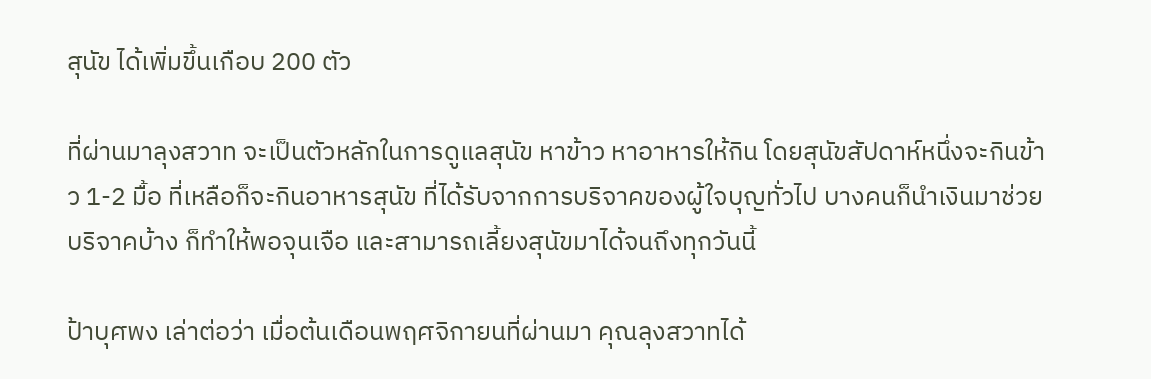สุนัข ได้เพิ่มขึ้นเกือบ 200 ตัว

ที่ผ่านมาลุงสวาท จะเป็นตัวหลักในการดูแลสุนัข หาข้าว หาอาหารให้กิน โดยสุนัขสัปดาห์หนึ่งจะกินข้าว 1-2 มื้อ ที่เหลือก็จะกินอาหารสุนัข ที่ได้รับจากการบริจาคของผู้ใจบุญทั่วไป บางคนก็นำเงินมาช่วยบริจาคบ้าง ก็ทำให้พอจุนเจือ และสามารถเลี้ยงสุนัขมาได้จนถึงทุกวันนี้

ป้าบุศพง เล่าต่อว่า เมื่อต้นเดือนพฤศจิกายนที่ผ่านมา คุณลุงสวาทได้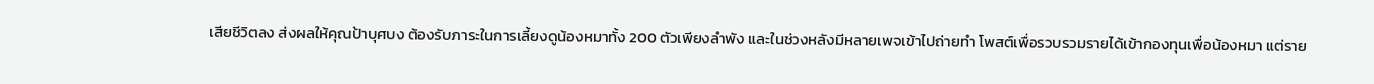เสียชีวิตลง ส่งผลให้คุณป้าบุศบง ต้องรับภาระในการเลี้ยงดูน้องหมาทั้ง 200 ตัวเพียงลำพัง และในช่วงหลังมีหลายเพจเข้าไปถ่ายทำ โพสต์เพื่อรวบรวมรายได้เข้ากองทุนเพื่อน้องหมา แต่ราย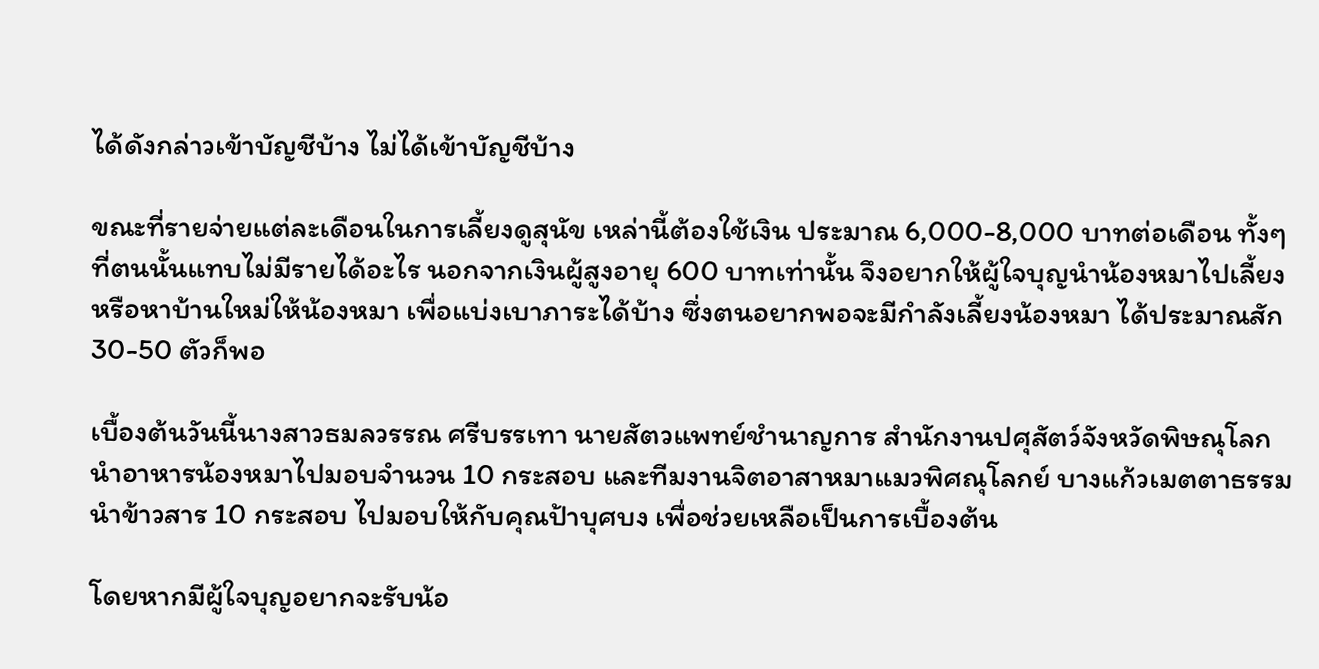ได้ดังกล่าวเข้าบัญชีบ้าง ไม่ได้เข้าบัญชีบ้าง

ขณะที่รายจ่ายแต่ละเดือนในการเลี้ยงดูสุนัข เหล่านี้ต้องใช้เงิน ประมาณ 6,000-8,000 บาทต่อเดือน ทั้งๆที่ตนนั้นแทบไม่มีรายได้อะไร นอกจากเงินผู้สูงอายุ 600 บาทเท่านั้น จึงอยากให้ผู้ใจบุญนำน้องหมาไปเลี้ยงหรือหาบ้านใหม่ให้น้องหมา เพื่อแบ่งเบาภาระได้บ้าง ซึ่งตนอยากพอจะมีกำลังเลี้ยงน้องหมา ได้ประมาณสัก 30-50 ตัวก็พอ

เบื้องต้นวันนี้นางสาวธมลวรรณ ศรีบรรเทา นายสัตวแพทย์ชำนาญการ สำนักงานปศุสัตว์จังหวัดพิษณุโลก นำอาหารน้องหมาไปมอบจำนวน 10 กระสอบ และทีมงานจิตอาสาหมาแมวพิศณุโลกย์ บางแก้วเมตตาธรรม นำข้าวสาร 10 กระสอบ ไปมอบให้กับคุณป้าบุศบง เพื่อช่วยเหลือเป็นการเบื้องต้น

โดยหากมีผู้ใจบุญอยากจะรับน้อ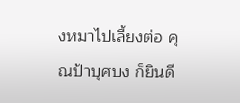งหมาไปเลี้ยงต่อ คุณป้าบุศบง ก็ยินดี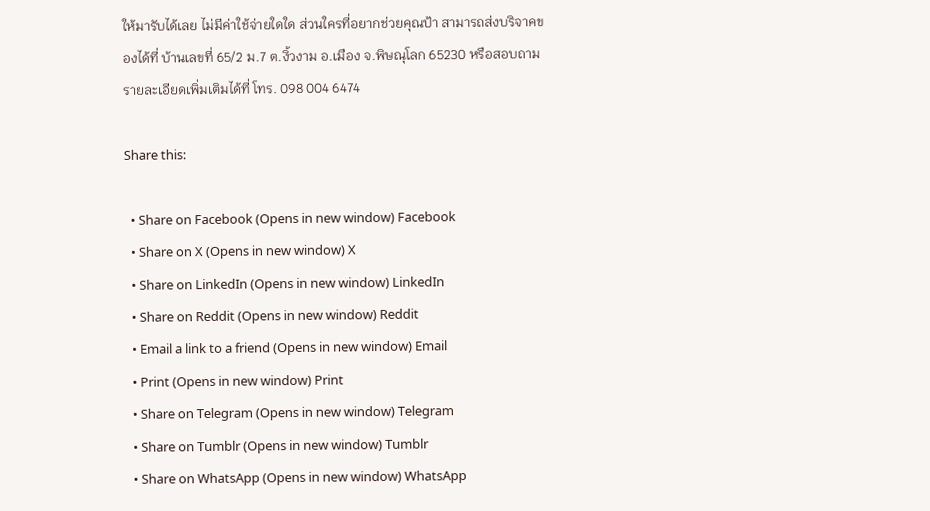ให้มารับได้เลย ไม่มีค่าใช้จ่ายใดใด ส่วนใครที่อยากช่วยคุณป้า สามารถส่งบริจาคของได้ที่ บ้านเลขที่ 65/2 ม.7 ต.งิ้วงาม อ.เมือง จ.พิษณุโลก 65230 หรือสอบถามรายละเอียดเพิ่มเติมได้ที่ โทร. 098 004 6474

Share this:

  • Share on Facebook (Opens in new window) Facebook
  • Share on X (Opens in new window) X
  • Share on LinkedIn (Opens in new window) LinkedIn
  • Share on Reddit (Opens in new window) Reddit
  • Email a link to a friend (Opens in new window) Email
  • Print (Opens in new window) Print
  • Share on Telegram (Opens in new window) Telegram
  • Share on Tumblr (Opens in new window) Tumblr
  • Share on WhatsApp (Opens in new window) WhatsApp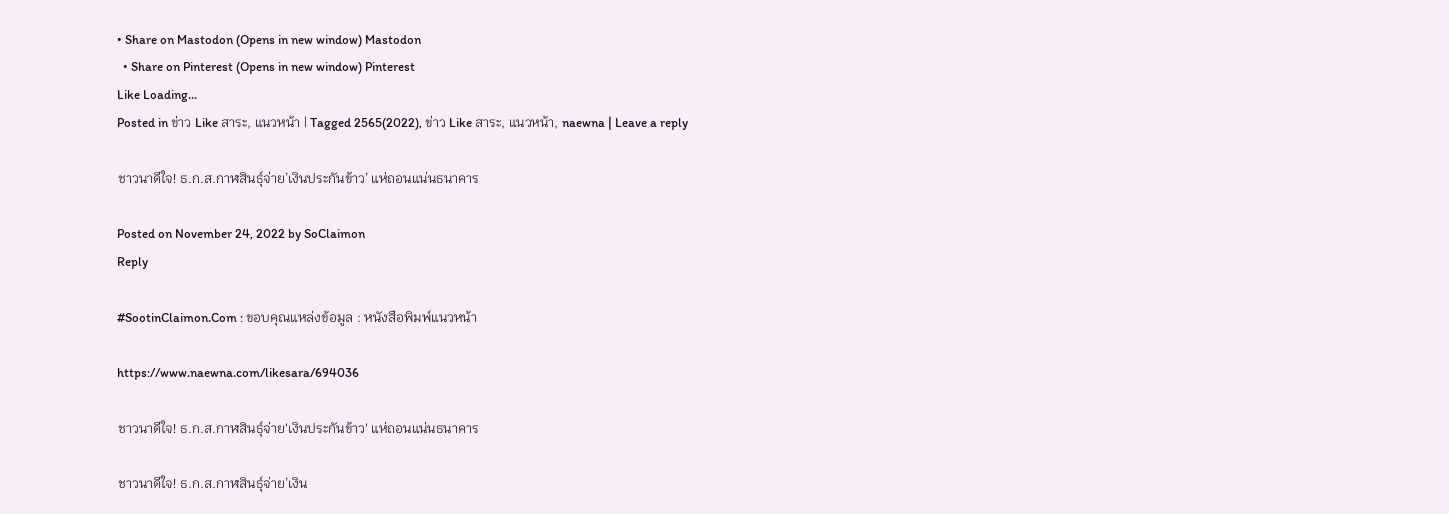• Share on Mastodon (Opens in new window) Mastodon
  • Share on Pinterest (Opens in new window) Pinterest
Like Loading...
Posted in ข่าว Like สาระ, แนวหน้า | Tagged 2565(2022), ข่าว Like สาระ, แนวหน้า, naewna | Leave a reply

ชาวนาดีใจ! ธ.ก.ส.กาฬสินธุ์จ่าย’เงินประกันข้าว’ แห่ถอนแน่นธนาคาร

Posted on November 24, 2022 by SoClaimon
Reply

#SootinClaimon.Com : ขอบคุณแหล่งข้อมูล : หนังสือพิมพ์แนวหน้า

https://www.naewna.com/likesara/694036

ชาวนาดีใจ! ธ.ก.ส.กาฬสินธุ์จ่าย'เงินประกันข้าว' แห่ถอนแน่นธนาคาร

ชาวนาดีใจ! ธ.ก.ส.กาฬสินธุ์จ่าย’เงิน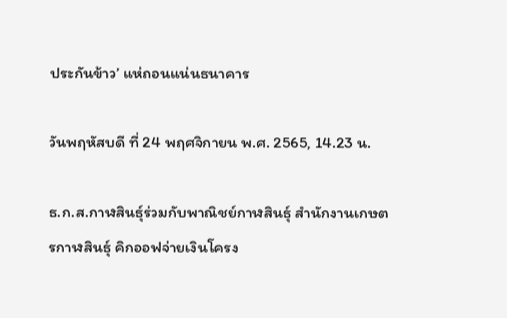ประกันข้าว’ แห่ถอนแน่นธนาคาร

วันพฤหัสบดี ที่ 24 พฤศจิกายน พ.ศ. 2565, 14.23 น.

ธ.ก.ส.กาฬสินธุ์ร่วมกับพาณิชย์กาฬสินธุ์ สำนักงานเกษตรกาฬสินธุ์ คิกออฟจ่ายเงินโครง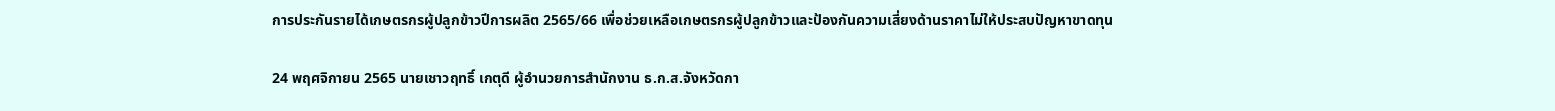การประกันรายได้เกษตรกรผู้ปลูกข้าวปีการผลิต 2565/66 เพื่อช่วยเหลือเกษตรกรผู้ปลูกข้าวและป้องกันความเสี่ยงด้านราคาไม่ให้ประสบปัญหาขาดทุน

24 พฤศจิกายน 2565 นายเชาวฤทธิ์ เกตุดี ผู้อำนวยการสำนักงาน ธ.ก.ส.จังหวัดกา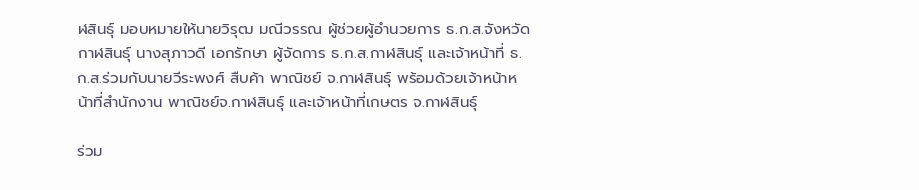ฬสินธุ์ มอบหมายให้นายวิรุฒ มณีวรรณ ผู้ช่วยผู้อำนวยการ ธ.ก.ส.จังหวัดกาฬสินธุ์ นางสุภาวดี เอกรักษา ผู้จัดการ ธ.ก.ส.กาฬสินธุ์ และเจ้าหน้าที่ ธ.ก.ส.ร่วมกับนายวีระพงศ์ สืบค้า พาณิชย์ จ.กาฬสินธุ์ พร้อมด้วยเจ้าหน้าหน้าที่สำนักงาน พาณิชย์จ.กาฬสินธุ์ และเจ้าหน้าที่เกษตร จ.กาฬสินธุ์

ร่วม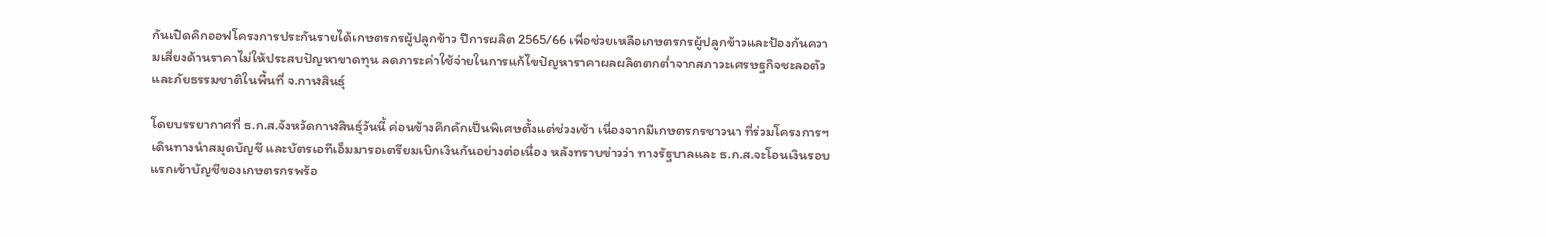กันเปิดคิกออฟโครงการประกันรายได้เกษตรกรผู้ปลูกข้าว ปีการผลิต 2565/66 เพื่อช่วยเหลือเกษตรกรผู้ปลูกข้าวและป้องกันความเสี่ยงด้านราคาไม่ให้ประสบปัญหาขาดทุน ลดภาระค่าใช้จ่ายในการแก้ไขปัญหาราคาผลผลิตตกต่ำจากสภาวะเศรษฐกิจชะลอตัวและภัยธรรมชาติในพื้นที่ จ.กาฬสินธุ์

โดยบรรยากาศที่ ธ.ก.ส.จังหวัดกาฬสินธุ์วันนี้ ค่อนข้างคึกคักเป็นพิเศษตั้งแต่ช่วงเช้า เนื่องจากมีเกษตรกรชาวนา ที่ร่วมโครงการฯเดินทางนำสมุดบัญชี และบัตรเอทีเอ็มมารอเตรียมเบิกเงินกันอย่างต่อเนื่อง หลังทราบข่าวว่า ทางรัฐบาลและ ธ.ก.ส.จะโอนเงินรอบแรกเข้าบัญชีของเกษตรกรพร้อ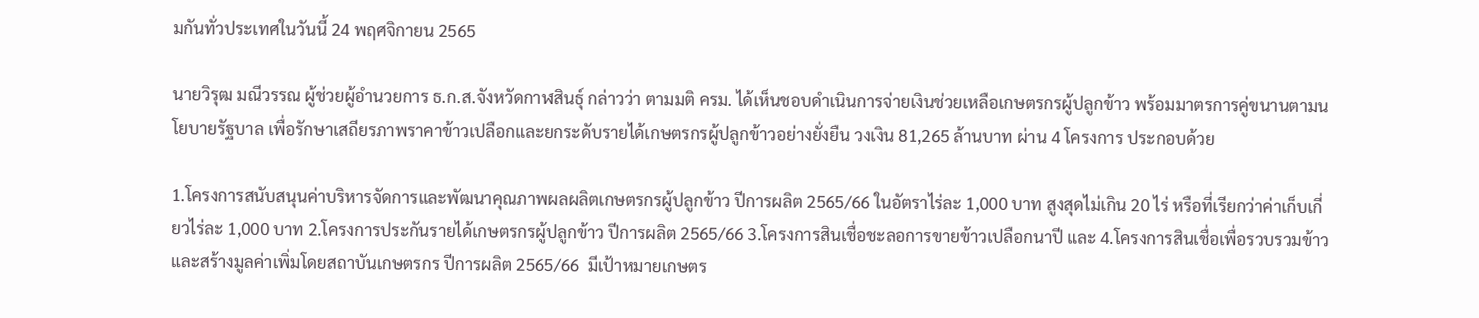มกันทั่วประเทศในวันนี้ 24 พฤศจิกายน 2565

นายวิรุฒ มณีวรรณ ผู้ช่วยผู้อำนวยการ ธ.ก.ส.จังหวัดกาฬสินธุ์ กล่าวว่า ตามมติ ครม. ได้เห็นชอบดำเนินการจ่ายเงินช่วยเหลือเกษตรกรผู้ปลูกข้าว พร้อมมาตรการคู่ขนานตามนโยบายรัฐบาล เพื่อรักษาเสถียรภาพราคาข้าวเปลือกและยกระดับรายได้เกษตรกรผู้ปลูกข้าวอย่างยั่งยืน วงเงิน 81,265 ล้านบาท ผ่าน 4 โครงการ ประกอบด้วย

1.โครงการสนับสนุนค่าบริหารจัดการและพัฒนาคุณภาพผลผลิตเกษตรกรผู้ปลูกข้าว ปีการผลิต 2565/66 ในอัตราไร่ละ 1,000 บาท สูงสุดไม่เกิน 20 ไร่ หรือที่เรียกว่าค่าเก็บเกี่ยวไร่ละ 1,000 บาท 2.โครงการประกันรายได้เกษตรกรผู้ปลูกข้าว ปีการผลิต 2565/66 3.โครงการสินเชื่อชะลอการขายข้าวเปลือกนาปี และ 4.โครงการสินเชื่อเพื่อรวบรวมข้าวและสร้างมูลค่าเพิ่มโดยสถาบันเกษตรกร ปีการผลิต 2565/66  มีเป้าหมายเกษตร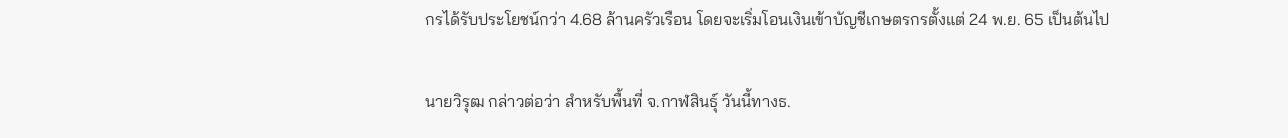กรได้รับประโยชน์กว่า 4.68 ล้านครัวเรือน โดยจะเริ่มโอนเงินเข้าบัญชีเกษตรกรตั้งแต่ 24 พ.ย. 65 เป็นต้นไป

นายวิรุฒ กล่าวต่อว่า สำหรับพื้นที่ จ.กาฬสินธุ์ วันนี้ทางธ.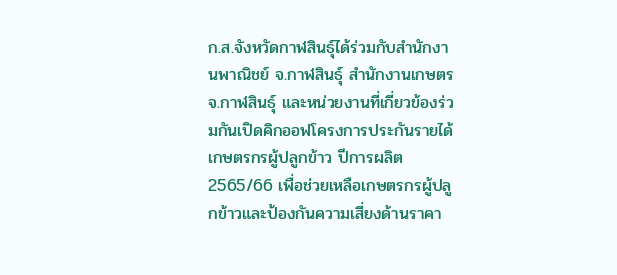ก.ส.จังหวัดกาฬสินธุ์ได้ร่วมกับสำนักงานพาณิชย์ จ.กาฬสินธุ์ สำนักงานเกษตร จ.กาฬสินธุ์ และหน่วยงานที่เกี่ยวข้องร่วมกันเปิดคิกออฟโครงการประกันรายได้เกษตรกรผู้ปลูกข้าว ปีการผลิต 2565/66 เพื่อช่วยเหลือเกษตรกรผู้ปลูกข้าวและป้องกันความเสี่ยงด้านราคา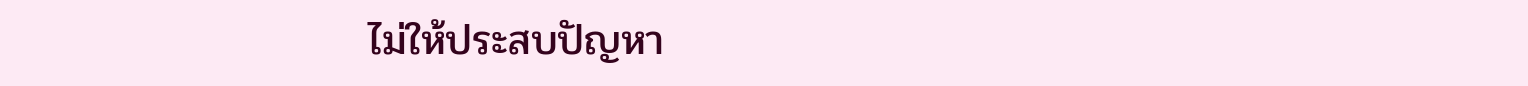ไม่ให้ประสบปัญหา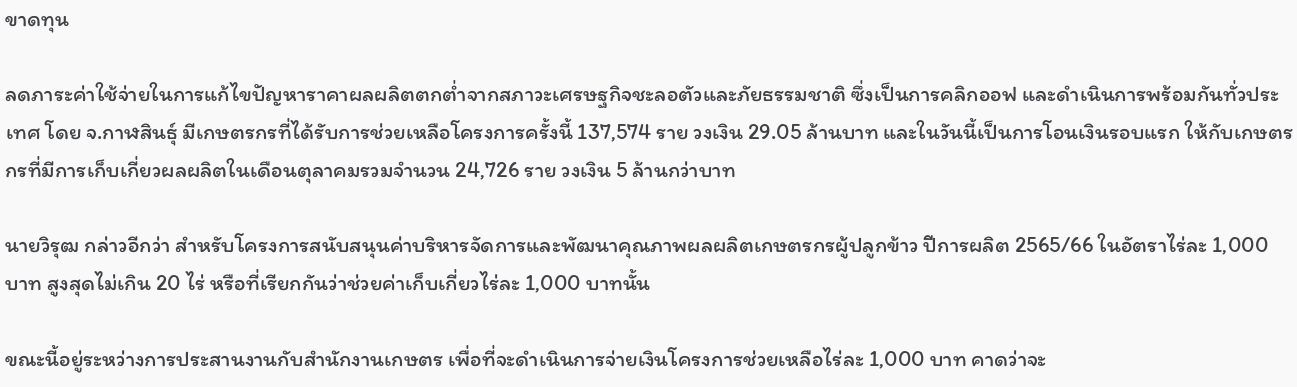ขาดทุน

ลดภาระค่าใช้จ่ายในการแก้ไขปัญหาราคาผลผลิตตกต่ำจากสภาวะเศรษฐกิจชะลอตัวและภัยธรรมชาติ ซึ่งเป็นการคลิกออฟ และดำเนินการพร้อมกันทั่วประเทศ โดย จ.กาฬสินธุ์ มีเกษตรกรที่ได้รับการช่วยเหลือโครงการครั้งนี้ 137,574 ราย วงเงิน 29.05 ล้านบาท และในวันนี้เป็นการโอนเงินรอบแรก ให้กับเกษตรกรที่มีการเก็บเกี่ยวผลผลิตในเดือนตุลาคมรวมจำนวน 24,726 ราย วงเงิน 5 ล้านกว่าบาท

นายวิรุฒ กล่าวอีกว่า สำหรับโครงการสนับสนุนค่าบริหารจัดการและพัฒนาคุณภาพผลผลิตเกษตรกรผู้ปลูกข้าว ปีการผลิต 2565/66 ในอัตราไร่ละ 1,000 บาท สูงสุดไม่เกิน 20 ไร่ หรือที่เรียกกันว่าช่วยค่าเก็บเกี่ยวไร่ละ 1,000 บาทนั้น

ขณะนี้อยู่ระหว่างการประสานงานกับสำนักงานเกษตร เพื่อที่จะดำเนินการจ่ายเงินโครงการช่วยเหลือไร่ละ 1,000 บาท คาดว่าจะ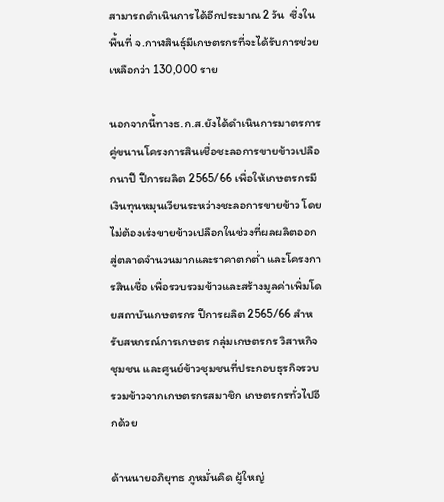สามารถดำเนินการได้อีกประมาณ 2 วัน  ซึ่งในพื้นที่ จ.กาฬสินธุ์มีเกษตรกรที่จะได้รับการช่วยเหลือกว่า 130,000 ราย

นอกจากนี้ทางธ.ก.ส.ยังได้ดำเนินการมาตรการคู่ขนานโครงการสินเชื่อชะลอการขายข้าวเปลือกนาปี ปีการผลิต 2565/66 เพื่อให้เกษตรกรมีเงินทุนหมุนเวียนระหว่างชะลอการขายข้าว โดยไม่ต้องเร่งขายข้าวเปลือกในช่วงที่ผลผลิตออกสู่ตลาดจำนวนมากและราคาตกต่ำ และโครงการสินเชื่อ เพื่อรวบรวมข้าวและสร้างมูลค่าเพิ่มโดยสถาบันเกษตรกร ปีการผลิต 2565/66 สำหรับสหกรณ์การเกษตร กลุ่มเกษตรกร วิสาหกิจชุมชน และศูนย์ข้าวชุมชนที่ประกอบธุรกิจรวบรวมข้าวจากเกษตรกรสมาชิก เกษตรกรทั่วไปอีกด้วย

ด้านนายอภิยุทธ ภูหมั่นคิด ผู้ใหญ่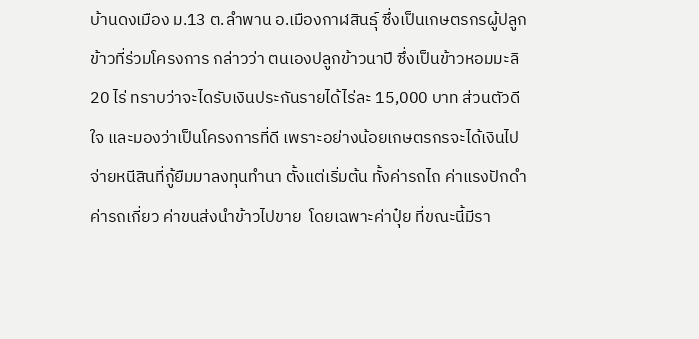บ้านดงเมือง ม.13 ต.ลำพาน อ.เมืองกาฬสินธุ์ ซึ่งเป็นเกษตรกรผู้ปลูกข้าวที่ร่วมโครงการ กล่าวว่า ตนเองปลูกข้าวนาปี ซึ่งเป็นข้าวหอมมะลิ 20 ไร่ ทราบว่าจะไดรับเงินประกันรายได้ไร่ละ 15,000 บาท ส่วนตัวดีใจ และมองว่าเป็นโครงการที่ดี เพราะอย่างน้อยเกษตรกรจะได้เงินไปจ่ายหนีสินที่กู้ยืมมาลงทุนทำนา ตั้งแต่เริ่มต้น ทั้งค่ารถไถ ค่าแรงปักดำ ค่ารถเกี่ยว ค่าขนส่งนำข้าวไปขาย  โดยเฉพาะค่าปุ๋ย ที่ขณะนี้มีรา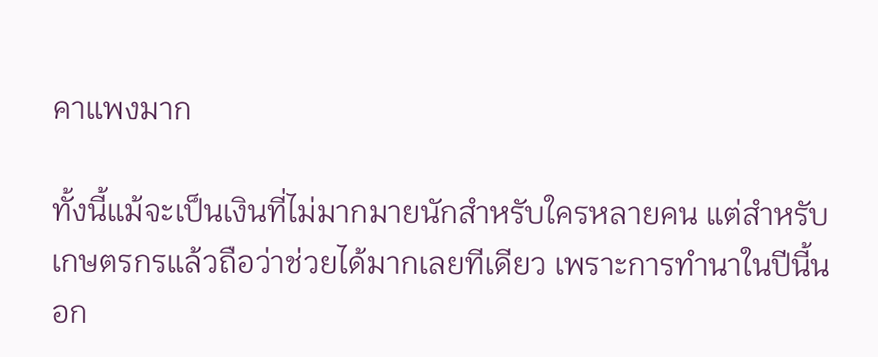คาแพงมาก

ทั้งนี้แม้จะเป็นเงินที่ไม่มากมายนักสำหรับใครหลายคน แต่สำหรับเกษตรกรแล้วถือว่าช่วยได้มากเลยทีเดียว เพราะการทำนาในปีนี้นอก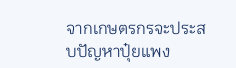จากเกษตรกรจะประสบปัญหาปุ๋ยแพง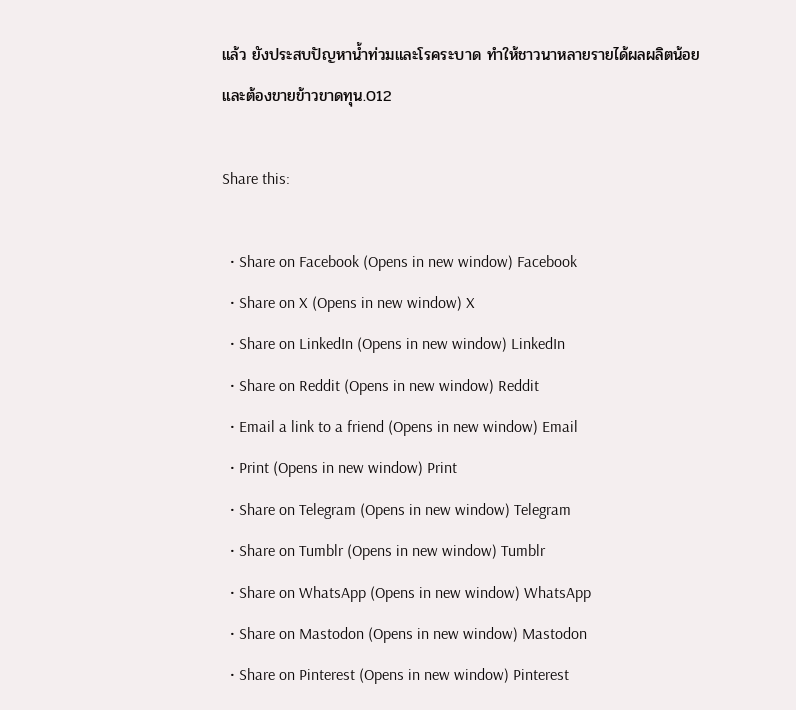แล้ว ยังประสบปัญหาน้ำท่วมและโรคระบาด ทำให้ชาวนาหลายรายได้ผลผลิตน้อยและต้องขายข้าวขาดทุน.012

Share this:

  • Share on Facebook (Opens in new window) Facebook
  • Share on X (Opens in new window) X
  • Share on LinkedIn (Opens in new window) LinkedIn
  • Share on Reddit (Opens in new window) Reddit
  • Email a link to a friend (Opens in new window) Email
  • Print (Opens in new window) Print
  • Share on Telegram (Opens in new window) Telegram
  • Share on Tumblr (Opens in new window) Tumblr
  • Share on WhatsApp (Opens in new window) WhatsApp
  • Share on Mastodon (Opens in new window) Mastodon
  • Share on Pinterest (Opens in new window) Pinterest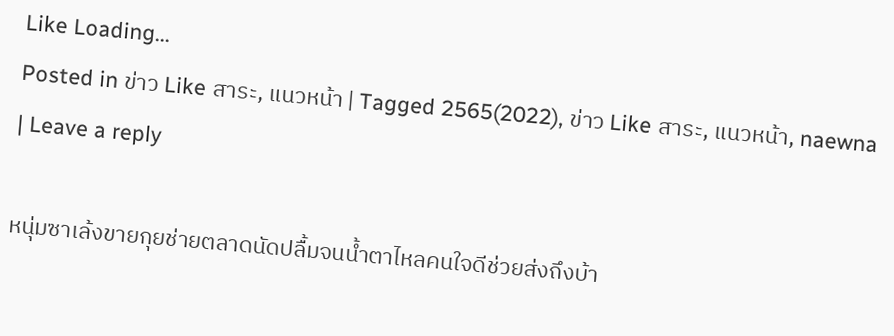Like Loading...
Posted in ข่าว Like สาระ, แนวหน้า | Tagged 2565(2022), ข่าว Like สาระ, แนวหน้า, naewna | Leave a reply

หนุ่มซาเล้งขายกุยช่ายตลาดนัดปลื้มจนน้ำตาไหลคนใจดีช่วยส่งถึงบ้า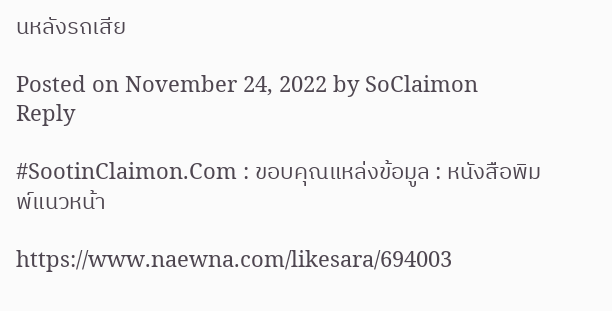นหลังรถเสีย

Posted on November 24, 2022 by SoClaimon
Reply

#SootinClaimon.Com : ขอบคุณแหล่งข้อมูล : หนังสือพิมพ์แนวหน้า

https://www.naewna.com/likesara/694003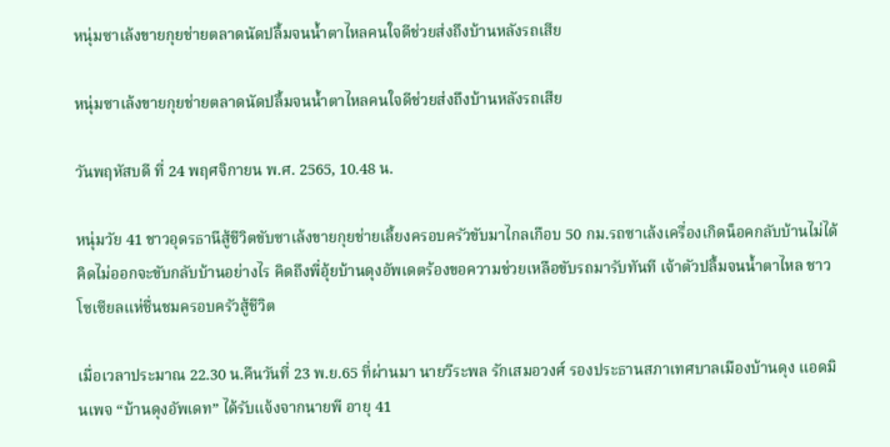หนุ่มซาเล้งขายกุยช่ายตลาดนัดปลื้มจนน้ำตาไหลคนใจดีช่วยส่งถึงบ้านหลังรถเสีย

หนุ่มซาเล้งขายกุยช่ายตลาดนัดปลื้มจนน้ำตาไหลคนใจดีช่วยส่งถึงบ้านหลังรถเสีย

วันพฤหัสบดี ที่ 24 พฤศจิกายน พ.ศ. 2565, 10.48 น.

หนุ่มวัย 41 ชาวอุดรธานีสู้ชีวิตขับซาเล้งขายกุยช่ายเลี้ยงครอบครัวขับมาไกลเกือบ 50 กม.รถซาเล้งเครื่องเกิดน็อคกลับบ้านไม่ได้ คิดไม่ออกจะขับกลับบ้านอย่างไร คิดถึงพี่อุ้ยบ้านดุงอัพเดตร้องขอความช่วยเหลือขับรถมารับทันที เจ้าตัวปลื้มจนน้ำตาไหล ชาวโซเซียลแห่ชื่นชมครอบครัวสู้ชีวิต

เมื่อเวลาประมาณ 22.30 น.คืนวันที่ 23 พ.ย.65 ที่ผ่านมา นายวีระพล รักเสมอวงศ์ รองประธานสภาเทศบาลเมืองบ้านดุง แอดมินเพจ “บ้านดุงอัพเดท” ได้รับแจ้งจากนายพี อายุ 41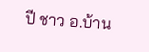ปี ชาว อ.บ้าน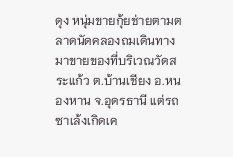ดุง หนุ่มขายกุ้ยช่ายตามตลาดนัดคลองถมเดินทางมาขายของที่บริเวณวัดสระแก้ว ต.บ้านเชียง อ.หนองหาน จ.อุดรธานี แต่รถซาเล้งเกิดเค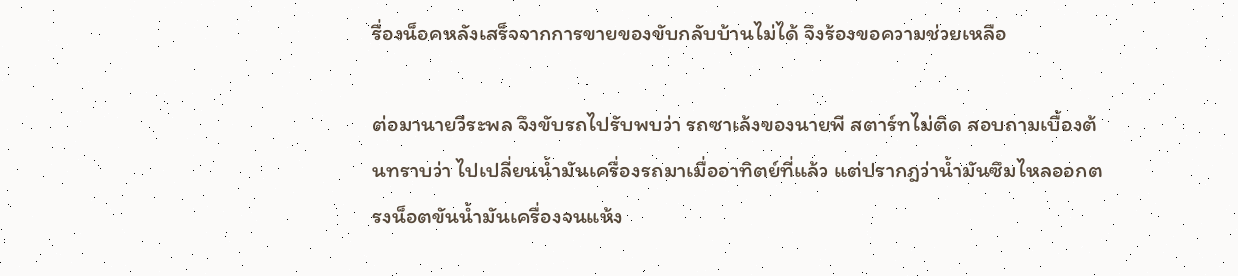รื่องน็อคหลังเสร็จจากการขายของขับกลับบ้านไม่ได้ จึงร้องขอความช่วยเหลือ

ต่อมานายวีระพล จึงขับรถไปรับพบว่า รถซาเล้งของนายพี สตาร์ทไม่ติด สอบถามเบื้องต้นทราบว่า ไปเปลี่ยนน้ำมันเครื่องรถมาเมื่ออาทิตย์ที่แล้ว แต่ปรากฎว่าน้ำมันซึมไหลออกตรงน็อตขันน้ำมันเครื่องจนแห้ง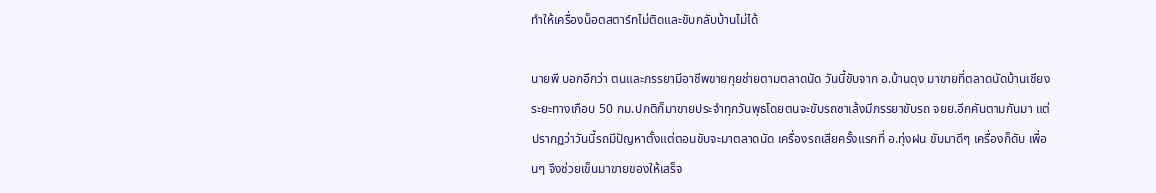ทำให้เครื่องน็อตสตาร์ทไม่ติดและขับกลับบ้านไม่ได้

นายพี บอกอีกว่า ตนและภรรยามีอาชีพขายกุยช่ายตามตลาดนัด วันนี้ขับจาก อ.บ้านดุง มาขายที่ตลาดนัดบ้านเชียงระยะทางเกือบ 50 กม.ปกติก็มาขายประจำทุกวันพุธโดยตนจะขับรถซาเล้งมีภรรยาขับรถ จยย.อีกคันตามกันมา แต่ปรากฏว่าวันนี้รถมีปัญหาตั้งแต่ตอนขับจะมาตลาดนัด เครื่องรถเสียครั้งแรกที่ อ.ทุ่งฝน ขับมาดีๆ เครื่องก็ดับ เพื่อนๆ จึงช่วยเข็นมาขายของให้เสร็จ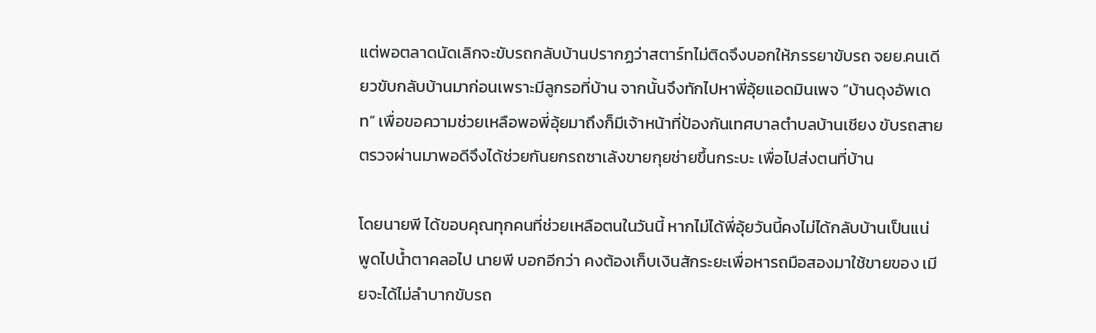แต่พอตลาดนัดเลิกจะขับรถกลับบ้านปรากฏว่าสตาร์ทไม่ติดจึงบอกให้ภรรยาขับรถ จยย.คนเดียวขับกลับบ้านมาก่อนเพราะมีลูกรอที่บ้าน จากนั้นจึงทักไปหาพี่อุ้ยแอดมินเพจ “บ้านดุงอัพเดท” เพื่อขอความช่วยเหลือพอพี่อุ้ยมาถึงก็มีเจ้าหน้าที่ป้องกันเทศบาลตำบลบ้านเชียง ขับรถสายตรวจผ่านมาพอดีจึงได้ช่วยกันยกรถซาเล้งขายกุยช่ายขึ้นกระบะ เพื่อไปส่งตนที่บ้าน

โดยนายพี ได้ขอบคุณทุกคนที่ช่วยเหลือตนในวันนี้ หากไม่ได้พี่อุ้ยวันนี้คงไม่ได้กลับบ้านเป็นแน่ พูดไปน้ำตาคลอไป นายพี บอกอีกว่า คงต้องเก็บเงินสักระยะเพื่อหารถมือสองมาใช้ขายของ เมียจะได้ไม่ลำบากขับรถ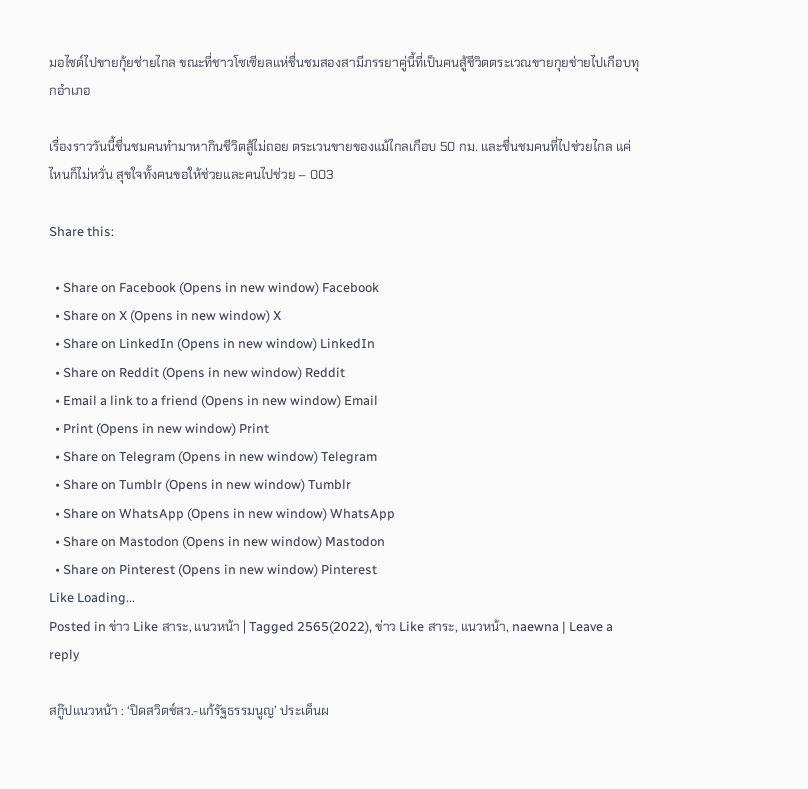มอไซด์ไปขายกุ้ยช่ายไกล ขณะที่ชาวโซเซียลแห่ชื่นชมสองสามีภรรยาคู่นี้ที่เป็นคนสู้ชีวิตตระเวณขายกุยช่ายไปเกือบทุกอำเภอ

เรื่องราววันนี้ชื่นชมคนทำมาหากินชีวิตสู้ไม่ถอย ตระเวนขายของแม้ไกลเกือบ 50 กม. และชื่นชมคนที่ไปช่วยไกล แค่ไหนก็ไม่หวั่น สุขใจทั้งคนขอให้ช่วยและคนไปช่วย – 003

Share this:

  • Share on Facebook (Opens in new window) Facebook
  • Share on X (Opens in new window) X
  • Share on LinkedIn (Opens in new window) LinkedIn
  • Share on Reddit (Opens in new window) Reddit
  • Email a link to a friend (Opens in new window) Email
  • Print (Opens in new window) Print
  • Share on Telegram (Opens in new window) Telegram
  • Share on Tumblr (Opens in new window) Tumblr
  • Share on WhatsApp (Opens in new window) WhatsApp
  • Share on Mastodon (Opens in new window) Mastodon
  • Share on Pinterest (Opens in new window) Pinterest
Like Loading...
Posted in ข่าว Like สาระ, แนวหน้า | Tagged 2565(2022), ข่าว Like สาระ, แนวหน้า, naewna | Leave a reply

สกู๊ปแนวหน้า : ‘ปิดสวิตช์สว.-แก้รัฐธรรมนูญ’ ประเด็นผ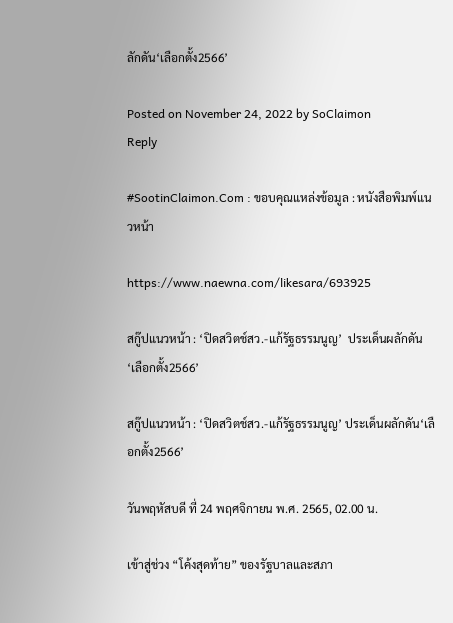ลักดัน‘เลือกตั้ง2566’

Posted on November 24, 2022 by SoClaimon
Reply

#SootinClaimon.Com : ขอบคุณแหล่งข้อมูล : หนังสือพิมพ์แนวหน้า

https://www.naewna.com/likesara/693925

สกู๊ปแนวหน้า : ‘ปิดสวิตช์สว.-แก้รัฐธรรมนูญ’  ประเด็นผลักดัน‘เลือกตั้ง2566’

สกู๊ปแนวหน้า : ‘ปิดสวิตช์สว.-แก้รัฐธรรมนูญ’ ประเด็นผลักดัน‘เลือกตั้ง2566’

วันพฤหัสบดี ที่ 24 พฤศจิกายน พ.ศ. 2565, 02.00 น.

เข้าสู่ช่วง “โค้งสุดท้าย” ของรัฐบาลและสภา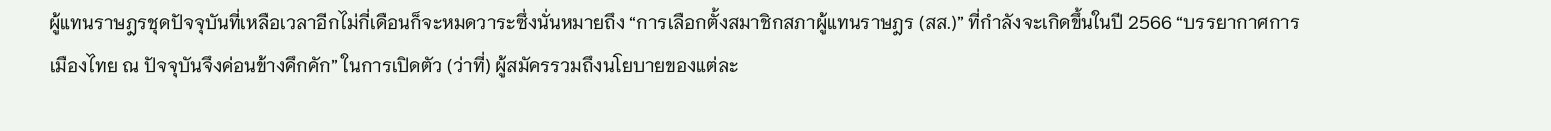ผู้แทนราษฎรชุดปัจจุบันที่เหลือเวลาอีกไม่กี่เดือนก็จะหมดวาระซึ่งนั่นหมายถึง “การเลือกตั้งสมาชิกสภาผู้แทนราษฎร (สส.)” ที่กำลังจะเกิดขึ้นในปี 2566 “บรรยากาศการเมืองไทย ณ ปัจจุบันจึงค่อนข้างคึกคัก” ในการเปิดตัว (ว่าที่) ผู้สมัครรวมถึงนโยบายของแต่ละ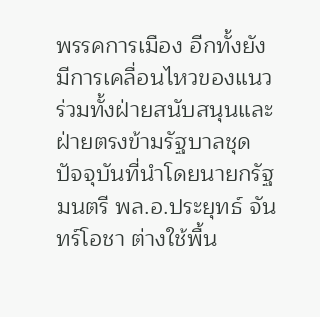พรรคการเมือง อีกทั้งยังมีการเคลื่อนไหวของแนวร่วมทั้งฝ่ายสนับสนุนและฝ่ายตรงข้ามรัฐบาลชุดปัจจุบันที่นำโดยนายกรัฐมนตรี พล.อ.ประยุทธ์ จันทร์โอชา ต่างใช้พื้น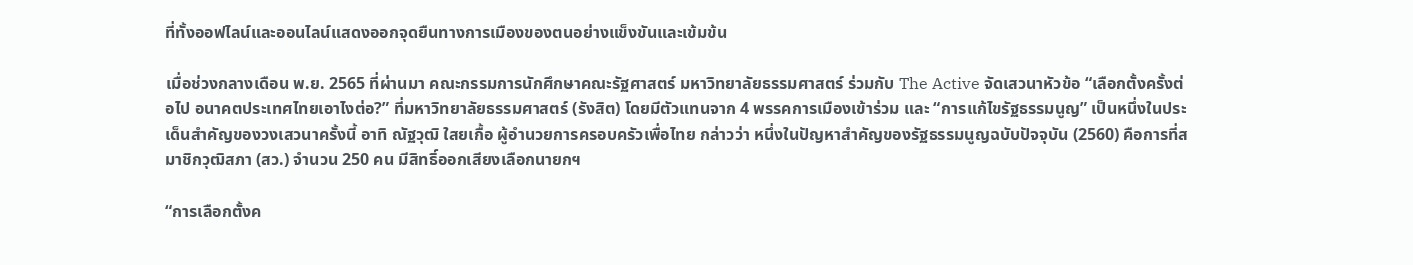ที่ทั้งออฟไลน์และออนไลน์แสดงออกจุดยืนทางการเมืองของตนอย่างแข็งขันและเข้มข้น

เมื่อช่วงกลางเดือน พ.ย. 2565 ที่ผ่านมา คณะกรรมการนักศึกษาคณะรัฐศาสตร์ มหาวิทยาลัยธรรมศาสตร์ ร่วมกับ The Active จัดเสวนาหัวข้อ “เลือกตั้งครั้งต่อไป อนาคตประเทศไทยเอาไงต่อ?” ที่มหาวิทยาลัยธรรมศาสตร์ (รังสิต) โดยมีตัวแทนจาก 4 พรรคการเมืองเข้าร่วม และ “การแก้ไขรัฐธรรมนูญ” เป็นหนึ่งในประเด็นสำคัญของวงเสวนาครั้งนี้ อาทิ ณัฐวุฒิ ใสยเกื้อ ผู้อำนวยการครอบครัวเพื่อไทย กล่าวว่า หนึ่งในปัญหาสำคัญของรัฐธรรมนูญฉบับปัจจุบัน (2560) คือการที่สมาชิกวุฒิสภา (สว.) จำนวน 250 คน มีสิทธิ์ออกเสียงเลือกนายกฯ

“การเลือกตั้งค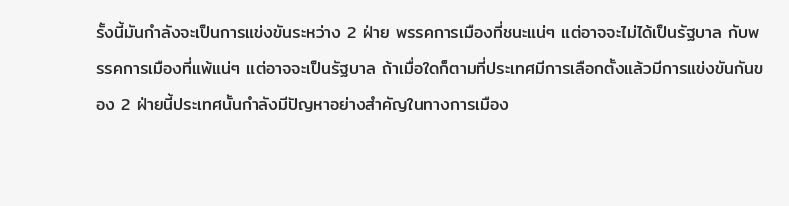รั้งนี้มันกำลังจะเป็นการแข่งขันระหว่าง 2 ฝ่าย พรรคการเมืองที่ชนะแน่ๆ แต่อาจจะไม่ได้เป็นรัฐบาล กับพรรคการเมืองที่แพ้แน่ๆ แต่อาจจะเป็นรัฐบาล ถ้าเมื่อใดก็ตามที่ประเทศมีการเลือกตั้งแล้วมีการแข่งขันกันของ 2 ฝ่ายนี้ประเทศนั้นกำลังมีปัญหาอย่างสำคัญในทางการเมือง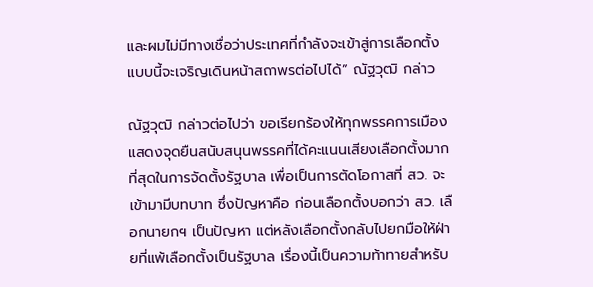และผมไม่มีทางเชื่อว่าประเทศที่กำลังจะเข้าสู่การเลือกตั้งแบบนี้จะเจริญเดินหน้าสถาพรต่อไปได้” ณัฐวุฒิ กล่าว

ณัฐวุฒิ กล่าวต่อไปว่า ขอเรียกร้องให้ทุกพรรคการเมืองแสดงจุดยืนสนับสนุนพรรคที่ได้คะแนนเสียงเลือกตั้งมากที่สุดในการจัดตั้งรัฐบาล เพื่อเป็นการตัดโอกาสที่ สว. จะเข้ามามีบทบาท ซึ่งปัญหาคือ ก่อนเลือกตั้งบอกว่า สว. เลือกนายกฯ เป็นปัญหา แต่หลังเลือกตั้งกลับไปยกมือให้ฝ่ายที่แพ้เลือกตั้งเป็นรัฐบาล เรื่องนี้เป็นความท้าทายสำหรับ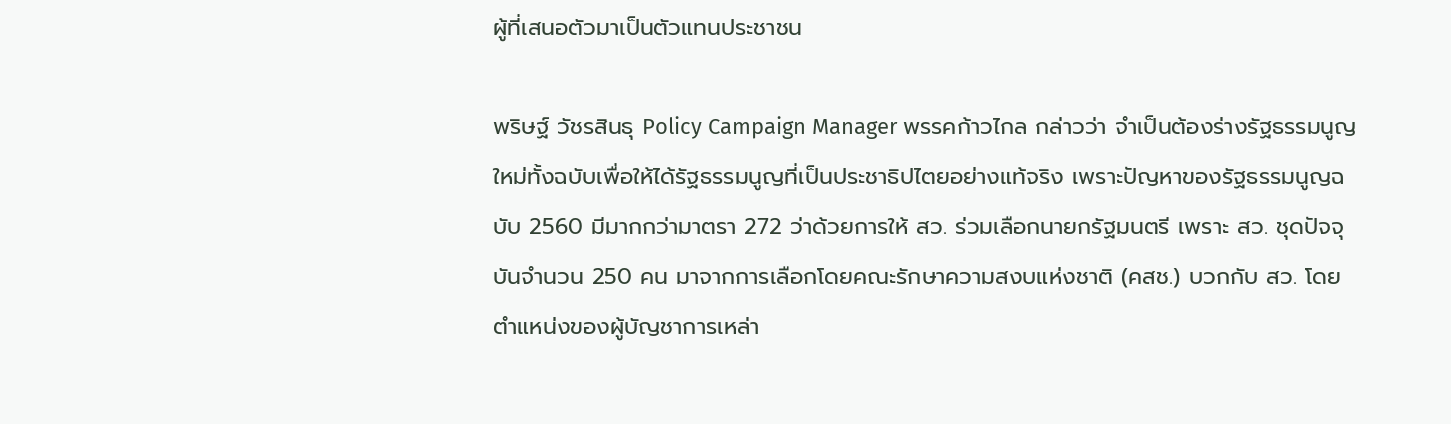ผู้ที่เสนอตัวมาเป็นตัวแทนประชาชน

พริษฐ์ วัชรสินธุ Policy Campaign Manager พรรคก้าวไกล กล่าวว่า จำเป็นต้องร่างรัฐธรรมนูญใหม่ทั้งฉบับเพื่อให้ได้รัฐธรรมนูญที่เป็นประชาธิปไตยอย่างแท้จริง เพราะปัญหาของรัฐธรรมนูญฉบับ 2560 มีมากกว่ามาตรา 272 ว่าด้วยการให้ สว. ร่วมเลือกนายกรัฐมนตรี เพราะ สว. ชุดปัจจุบันจำนวน 250 คน มาจากการเลือกโดยคณะรักษาความสงบแห่งชาติ (คสช.) บวกกับ สว. โดยตำแหน่งของผู้บัญชาการเหล่า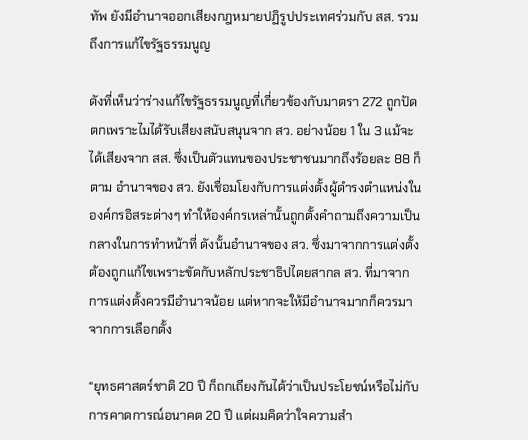ทัพ ยังมีอำนาจออกเสียงกฎหมายปฏิรูปประเทศร่วมกับ สส. รวมถึงการแก้ไขรัฐธรรมนูญ

ดังที่เห็นว่าร่างแก้ไขรัฐธรรมนูญที่เกี่ยวข้องกับมาตรา 272 ถูกปัดตกเพราะไมได้รับเสียงสนับสนุนจาก สว. อย่างน้อย 1 ใน 3 แม้จะได้เสียงจาก สส. ซึ่งเป็นตัวแทนของประชาชนมากถึงร้อยละ 88 ก็ตาม อำนาจของ สว. ยังเชื่อมโยงกับการแต่งตั้งผู้ดำรงตำแหน่งในองค์กรอิสระต่างๆ ทำให้องค์กรเหล่านั้นถูกตั้งคำถามถึงความเป็นกลางในการทำหน้าที่ ดังนั้นอำนาจของ สว. ซึ่งมาจากการแต่งตั้งต้องถูกแก้ไขเพราะขัดกับหลักประชาธิปไตยสากล สว. ที่มาจากการแต่งตั้งควรมีอำนาจน้อย แต่หากจะให้มีอำนาจมากก็ควรมาจากการเลือกตั้ง

“ยุทธศาสตร์ชาติ 20 ปี ก็ถกเถียงกันได้ว่าเป็นประโยชน์หรือไม่กับการคาดการณ์อนาคต 20 ปี แต่ผมคิดว่าใจความสำ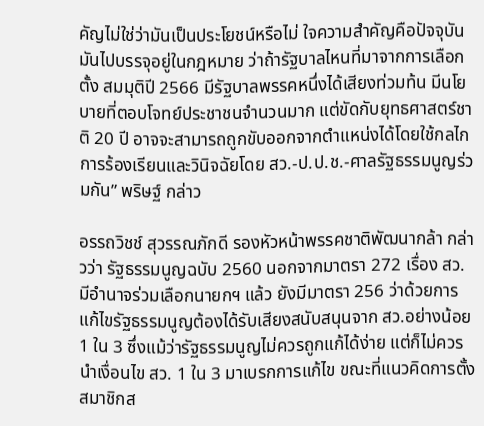คัญไม่ใช่ว่ามันเป็นประโยชน์หรือไม่ ใจความสำคัญคือปัจจุบันมันไปบรรจุอยู่ในกฎหมาย ว่าถ้ารัฐบาลไหนที่มาจากการเลือกตั้ง สมมุติปี 2566 มีรัฐบาลพรรคหนึ่งได้เสียงท่วมท้น มีนโยบายที่ตอบโจทย์ประชาชนจำนวนมาก แต่ขัดกับยุทธศาสตร์ชาติ 20 ปี อาจจะสามารถถูกขับออกจากตำแหน่งได้โดยใช้กลไกการร้องเรียนและวินิจฉัยโดย สว.-ป.ป.ช.-ศาลรัฐธรรมนูญร่วมกัน” พริษฐ์ กล่าว

อรรถวิชช์ สุวรรณภักดี รองหัวหน้าพรรคชาติพัฒนากล้า กล่าวว่า รัฐธรรมนูญฉบับ 2560 นอกจากมาตรา 272 เรื่อง สว. มีอำนาจร่วมเลือกนายกฯ แล้ว ยังมีมาตรา 256 ว่าด้วยการแก้ไขรัฐธรรมนูญต้องได้รับเสียงสนับสนุนจาก สว.อย่างน้อย 1 ใน 3 ซึ่งแม้ว่ารัฐธรรมนูญไม่ควรถูกแก้ได้ง่าย แต่ก็ไม่ควรนำเงื่อนไข สว. 1 ใน 3 มาเบรกการแก้ไข ขณะที่แนวคิดการตั้งสมาชิกส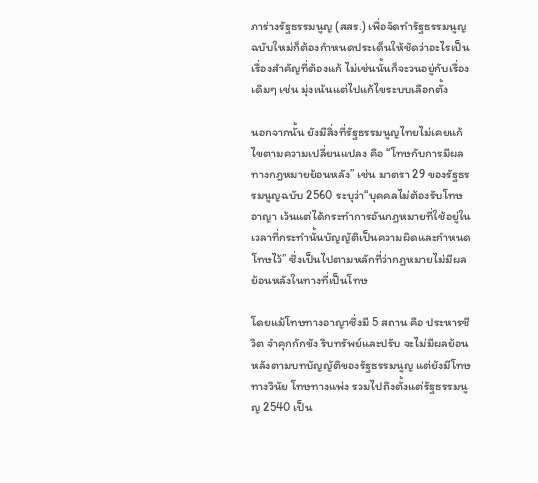ภาร่างรัฐธรรมนูญ (สสร.) เพื่อจัดทำรัฐธรรมนูญฉบับใหม่ก็ต้องกำหนดประเด็นให้ชัดว่าอะไรเป็นเรื่องสำคัญที่ต้องแก้ ไม่เช่นนั้นก็จะวนอยู่กับเรื่องเดิมๆ เช่น มุ่งเน้นแต่ไปแก้ไขระบบเลือกตั้ง

นอกจากนั้น ยังมีสิ่งที่รัฐธรรมนูญไทยไม่เคยแก้ไขตามความเปลี่ยนแปลง คือ “โทษกับการมีผลทางกฎหมายย้อนหลัง” เช่น มาตรา 29 ของรัฐธรรมนูญฉบับ 2560 ระบุว่า“บุคคลไม่ต้องรับโทษอาญา เว้นแต่ได้กระทําการอันกฎหมายที่ใช้อยู่ในเวลาที่กระทํานั้นบัญญัติเป็นความผิดและกําหนดโทษไว้” ซึ่งเป็นไปตามหลักที่ว่ากฎหมายไม่มีผลย้อนหลังในทางที่เป็นโทษ

โดยแม้โทษทางอาญาซึ่งมี 5 สถาน คือ ประหารชีวิต จำคุกกักขัง ริบทรัพย์และปรับ จะไม่มีผลย้อนหลังตามบทบัญญัติของรัฐธรรมนูญ แต่ยังมีโทษทางวินัย โทษทางแพ่ง รวมไปถึงตั้งแต่รัฐธรรมนูญ 2540 เป็น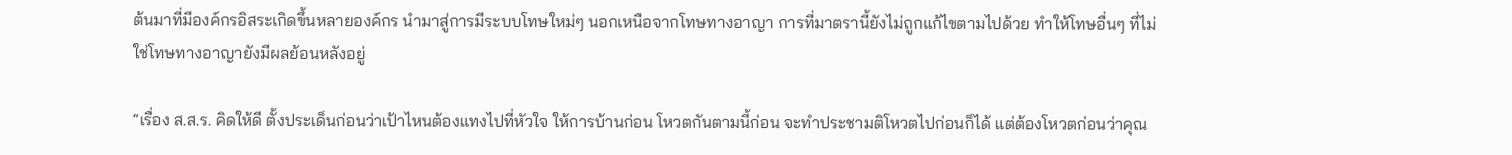ต้นมาที่มีองค์กรอิสระเกิดขึ้นหลายองค์กร นำมาสู่การมีระบบโทษใหม่ๆ นอกเหนือจากโทษทางอาญา การที่มาตรานี้ยังไม่ถูกแก้ไขตามไปด้วย ทำให้โทษอื่นๆ ที่ไม่ใช่โทษทางอาญายังมีผลย้อนหลังอยู่

“เรื่อง ส.ส.ร. คิดให้ดี ตั้งประเด็นก่อนว่าเป้าไหนต้องแทงไปที่หัวใจ ให้การบ้านก่อน โหวตกันตามนี้ก่อน จะทำประชามติโหวตไปก่อนก็ได้ แต่ต้องโหวตก่อนว่าคุณ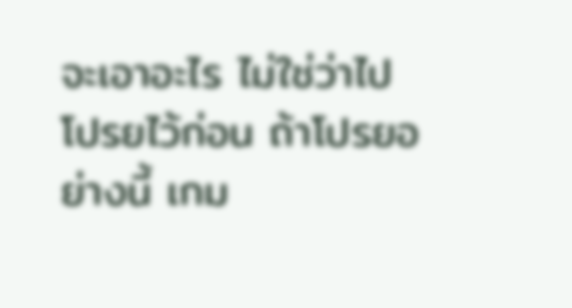จะเอาอะไร ไม่ใช่ว่าไปโปรยไว้ก่อน ถ้าโปรยอย่างนี้ เกม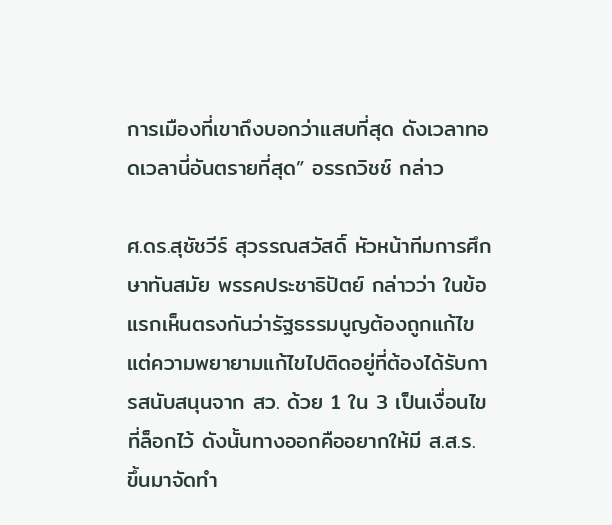การเมืองที่เขาถึงบอกว่าแสบที่สุด ดังเวลาทอดเวลานี่อันตรายที่สุด” อรรถวิชช์ กล่าว

ศ.ดร.สุชัชวีร์ สุวรรณสวัสดิ์ หัวหน้าทีมการศึกษาทันสมัย พรรคประชาธิปัตย์ กล่าวว่า ในข้อแรกเห็นตรงกันว่ารัฐธรรมนูญต้องถูกแก้ไข แต่ความพยายามแก้ไขไปติดอยู่ที่ต้องได้รับการสนับสนุนจาก สว. ด้วย 1 ใน 3 เป็นเงื่อนไขที่ล็อกไว้ ดังนั้นทางออกคืออยากให้มี ส.ส.ร. ขึ้นมาจัดทำ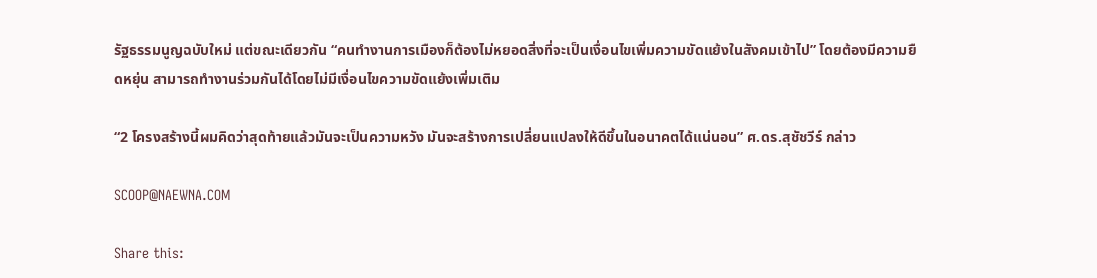รัฐธรรมนูญฉบับใหม่ แต่ขณะเดียวกัน “คนทำงานการเมืองก็ต้องไม่หยอดสิ่งที่จะเป็นเงื่อนไขเพิ่มความขัดแย้งในสังคมเข้าไป” โดยต้องมีความยืดหยุ่น สามารถทำงานร่วมกันได้โดยไม่มีเงื่อนไขความขัดแย้งเพิ่มเติม

“2 โครงสร้างนี้ผมคิดว่าสุดท้ายแล้วมันจะเป็นความหวัง มันจะสร้างการเปลี่ยนแปลงให้ดีขึ้นในอนาคตได้แน่นอน” ศ.ดร.สุชัชวีร์ กล่าว

SCOOP@NAEWNA.COM

Share this: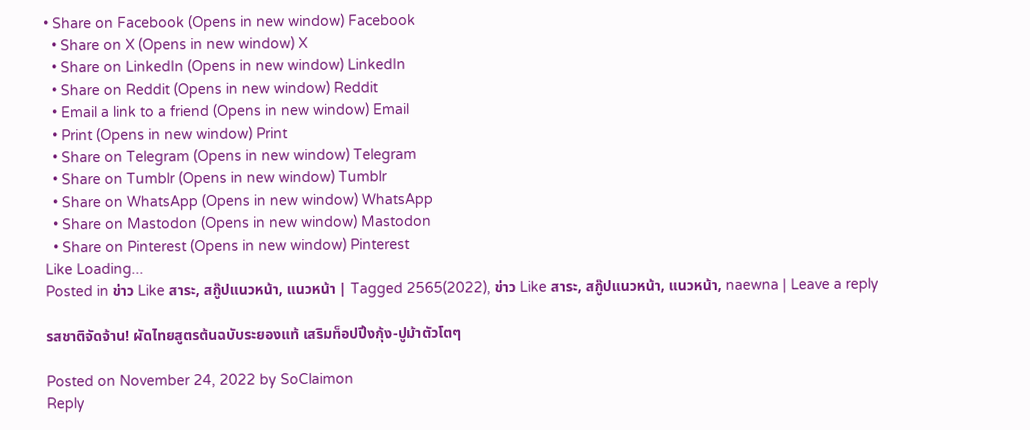• Share on Facebook (Opens in new window) Facebook
  • Share on X (Opens in new window) X
  • Share on LinkedIn (Opens in new window) LinkedIn
  • Share on Reddit (Opens in new window) Reddit
  • Email a link to a friend (Opens in new window) Email
  • Print (Opens in new window) Print
  • Share on Telegram (Opens in new window) Telegram
  • Share on Tumblr (Opens in new window) Tumblr
  • Share on WhatsApp (Opens in new window) WhatsApp
  • Share on Mastodon (Opens in new window) Mastodon
  • Share on Pinterest (Opens in new window) Pinterest
Like Loading...
Posted in ข่าว Like สาระ, สกู๊ปแนวหน้า, แนวหน้า | Tagged 2565(2022), ข่าว Like สาระ, สกู๊ปแนวหน้า, แนวหน้า, naewna | Leave a reply

รสชาติจัดจ้าน! ผัดไทยสูตรต้นฉบับระยองแท้ เสริมท็อปปิ้งกุ้ง-ปูม้าตัวโตๆ

Posted on November 24, 2022 by SoClaimon
Reply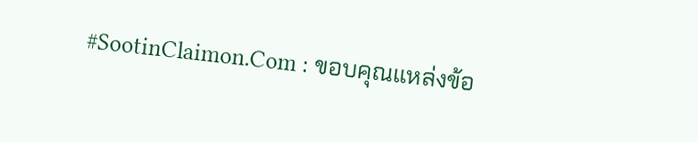#SootinClaimon.Com : ขอบคุณแหล่งข้อ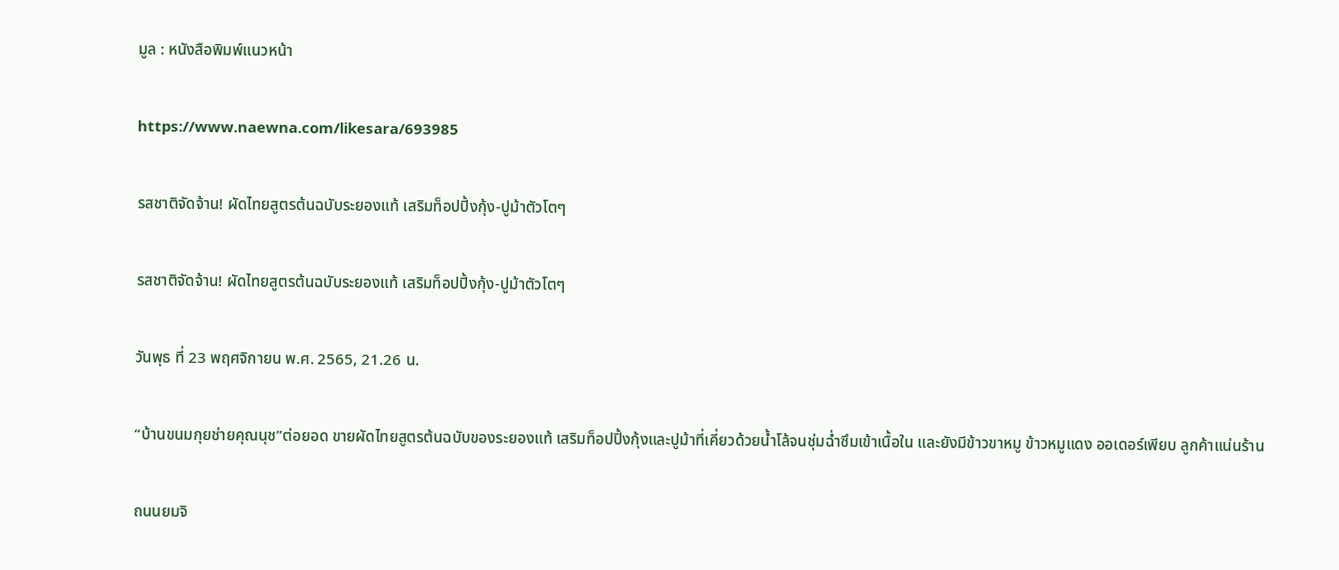มูล : หนังสือพิมพ์แนวหน้า

https://www.naewna.com/likesara/693985

รสชาติจัดจ้าน! ผัดไทยสูตรต้นฉบับระยองแท้ เสริมท็อปปิ้งกุ้ง-ปูม้าตัวโตๆ

รสชาติจัดจ้าน! ผัดไทยสูตรต้นฉบับระยองแท้ เสริมท็อปปิ้งกุ้ง-ปูม้าตัวโตๆ

วันพุธ ที่ 23 พฤศจิกายน พ.ศ. 2565, 21.26 น.

“บ้านขนมกุยช่ายคุณนุช”ต่อยอด ขายผัดไทยสูตรต้นฉบับของระยองแท้ เสริมท็อปปิ้งกุ้งและปูม้าที่เคี่ยวด้วยน้ำโล้จนชุ่มฉ่ำซึมเข้าเนื้อใน และยังมีข้าวขาหมู ข้าวหมูแดง ออเดอร์เพียบ ลูกค้าแน่นร้าน

ถนนยมจิ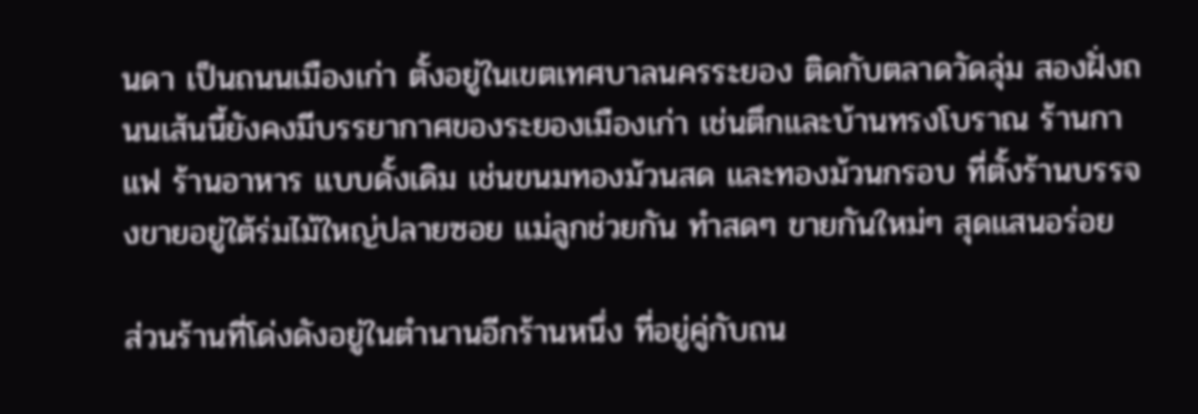นดา เป็นถนนเมืองเก่า ตั้งอยู่ในเขตเทศบาลนครระยอง ติดกับตลาดวัดลุ่ม สองฝั่งถนนเส้นนี้ยังคงมีบรรยากาศของระยองเมืองเก่า เช่นตึกและบ้านทรงโบราณ ร้านกาแฟ ร้านอาหาร แบบดั้งเดิม เช่นขนมทองม้วนสด และทองม้วนกรอบ ที่ตั้งร้านบรรจงขายอยู่ใต้ร่มไม้ใหญ่ปลายซอย แม่ลูกช่วยกัน ทำสดๆ ขายกันใหม่ๆ สุดแสนอร่อย

ส่วนร้านที่โด่งดังอยู่ในตำนานอีกร้านหนึ่ง ที่อยู่คู่กับถน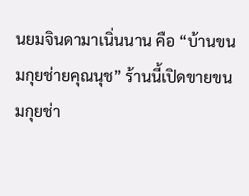นยมจินดามาเนิ่นนาน คือ “บ้านขนมกุยช่ายคุณนุช” ร้านนี้เปิดขายขนมกุยช่า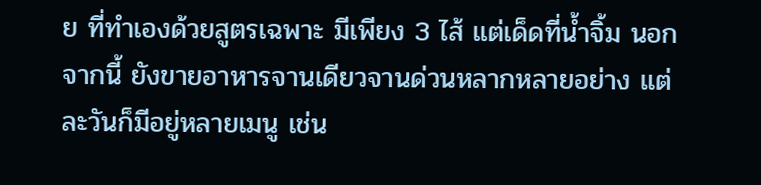ย ที่ทำเองด้วยสูตรเฉพาะ มีเพียง 3 ไส้ แต่เด็ดที่น้ำจิ้ม นอกจากนี้ ยังขายอาหารจานเดียวจานด่วนหลากหลายอย่าง แต่ละวันก็มีอยู่หลายเมนู เช่น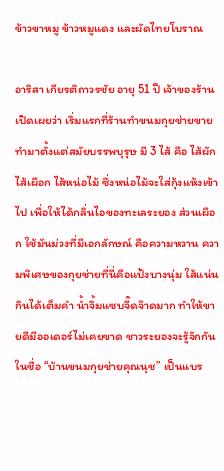ข้าวขาหมู ข้าวหมูแดง และผัดไทยโบราณ

อาริสา เกียรติถาวรชัย อายุ 51 ปี เจ้าของร้าน เปิดเผยว่า เริ่มแรกที่ร้านทำขนมกุยช่ายขาย ทำมาตั้งแต่สมัยบรรพบุรุษ มี 3 ไส้ คือ ไส้ผัก ไส้เผือก ไส้หน่อไม้ ซึ่งหน่อไม้จะใส่กุ้งแห้งเข้าไป เพื่อให้ได้กลิ่นไอของทะเลระยอง ส่วนเผือก ใช้มันม่วงที่มีเอกลักษณ์ คือความหวาน ความพิเศษของกุยช่ายที่นี่คือแป้งบางนุ่ม ใส้แน่น กินได้เต็มคำ น้ำจิ้มแซบจี๊ดจ๊าดมาก ทำให้ขายดีมีออเดอร์ไม่เคยขาด ชาวระยองจะรู้จักกันในชื่อ “บ้านขนมกุยช่ายคุณนุช” เป็นแบร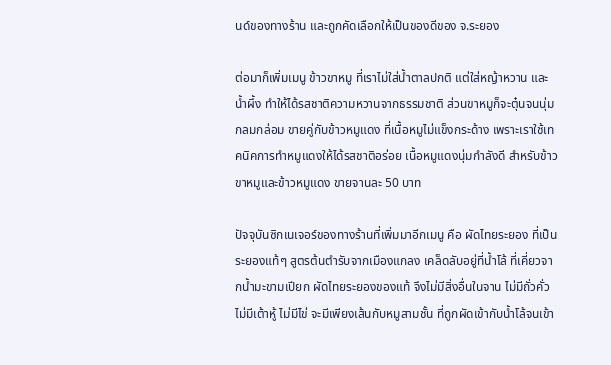นด์ของทางร้าน และถูกคัดเลือกให้เป็นของดีของ จ.ระยอง

ต่อมาก็เพิ่มเมนู ข้าวขาหมู ที่เราไม่ใส่น้ำตาลปกติ แต่ใส่หญ้าหวาน และน้ำผึ้ง ทำให้ได้รสชาติความหวานจากธรรมชาติ ส่วนขาหมูก็จะตุ๋นจนนุ่มกลมกล่อม ขายคู่กับข้าวหมูแดง ที่เนื้อหมูไม่แข็งกระด้าง เพราะเราใช้เทคนิคการทำหมูแดงให้ได้รสชาติอร่อย เนื้อหมูแดงนุ่มกำลังดี สำหรับข้าวขาหมูและข้าวหมูแดง ขายจานละ 50 บาท

ปัจจุบันซิกเนเจอร์ของทางร้านที่เพิ่มมาอีกเมนู คือ ผัดไทยระยอง ที่เป็นระยองแท้ๆ สูตรต้นตำรับจากเมืองแกลง เคล็ดลับอยู่ที่น้ำโล้ ที่เคี่ยวจากน้ำมะขามเปียก ผัดไทยระยองของแท้ จึงไม่มีสิ่งอื่นในจาน ไม่มีถั่วคั่ว ไม่มีเต้าหู้ ไม่มีไข่ จะมีเพียงเส้นกับหมูสามชั้น ที่ถูกผัดเข้ากับน้ำโล้จนเข้า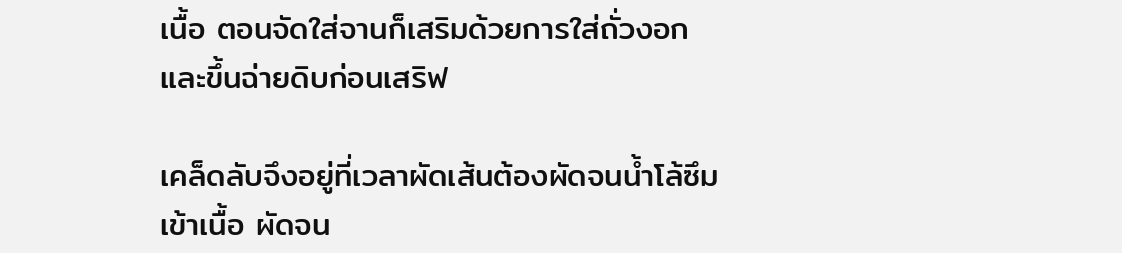เนื้อ ตอนจัดใส่จานก็เสริมด้วยการใส่ถั่วงอกและขึ้นฉ่ายดิบก่อนเสริฟ

เคล็ดลับจึงอยู่ที่เวลาผัดเส้นต้องผัดจนน้ำโล้ซึมเข้าเนื้อ ผัดจน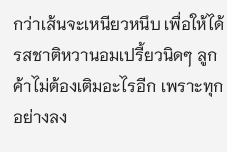กว่าเส้นจะเหนียวหนึบ เพื่อให้ได้รสชาติหวานอมเปรี้ยวนิดๆ ลูกค้าไม่ต้องเติมอะไรอีก เพราะทุกอย่างลง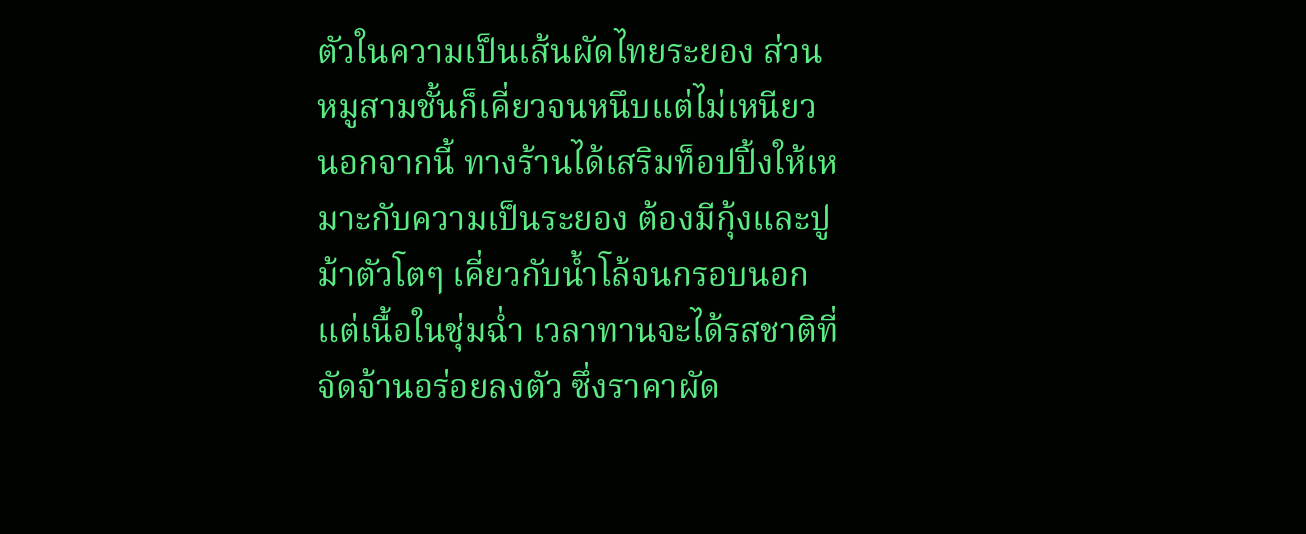ตัวในความเป็นเส้นผัดไทยระยอง ส่วนหมูสามชั้นก็เคี่ยวจนหนึบแต่ไม่เหนียว นอกจากนี้ ทางร้านได้เสริมท็อปปิ้งให้เหมาะกับความเป็นระยอง ต้องมีกุ้งและปูม้าตัวโตๆ เคี่ยวกับน้ำโล้จนกรอบนอกแต่เนื้อในชุ่มฉ่ำ เวลาทานจะได้รสชาติที่จัดจ้านอร่อยลงตัว ซึ่งราคาผัด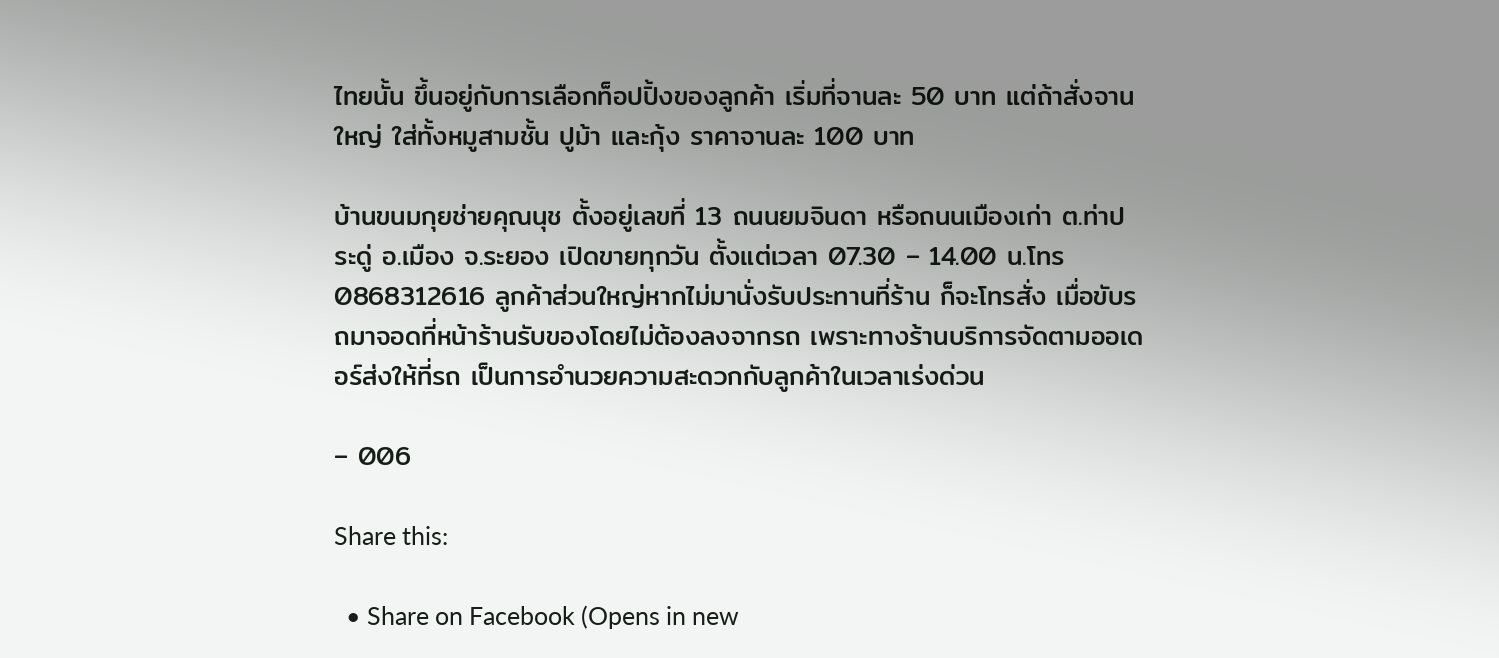ไทยนั้น ขึ้นอยู่กับการเลือกท็อปปิ้งของลูกค้า เริ่มที่จานละ 50 บาท แต่ถ้าสั่งจานใหญ่ ใส่ทั้งหมูสามชั้น ปูม้า และกุ้ง ราคาจานละ 100 บาท

บ้านขนมกุยช่ายคุณนุช ตั้งอยู่เลขที่ 13 ถนนยมจินดา หรือถนนเมืองเก่า ต.ท่าประดู่ อ.เมือง จ.ระยอง เปิดขายทุกวัน ตั้งแต่เวลา 07.30 – 14.00 น.โทร 0868312616 ลูกค้าส่วนใหญ่หากไม่มานั่งรับประทานที่ร้าน ก็จะโทรสั่ง เมื่อขับรถมาจอดที่หน้าร้านรับของโดยไม่ต้องลงจากรถ เพราะทางร้านบริการจัดตามออเดอร์ส่งให้ที่รถ เป็นการอำนวยความสะดวกกับลูกค้าในเวลาเร่งด่วน

– 006

Share this:

  • Share on Facebook (Opens in new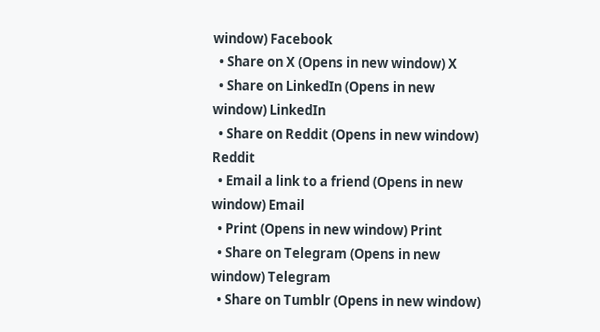window) Facebook
  • Share on X (Opens in new window) X
  • Share on LinkedIn (Opens in new window) LinkedIn
  • Share on Reddit (Opens in new window) Reddit
  • Email a link to a friend (Opens in new window) Email
  • Print (Opens in new window) Print
  • Share on Telegram (Opens in new window) Telegram
  • Share on Tumblr (Opens in new window)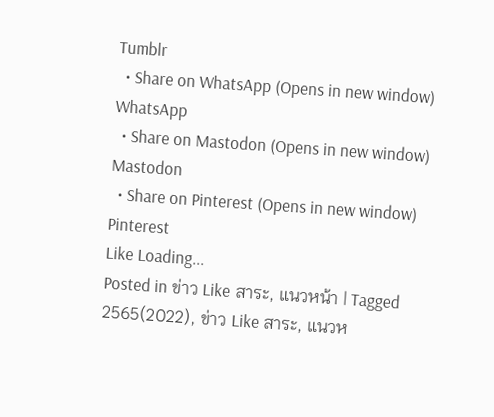Tumblr
  • Share on WhatsApp (Opens in new window) WhatsApp
  • Share on Mastodon (Opens in new window) Mastodon
  • Share on Pinterest (Opens in new window) Pinterest
Like Loading...
Posted in ข่าว Like สาระ, แนวหน้า | Tagged 2565(2022), ข่าว Like สาระ, แนวห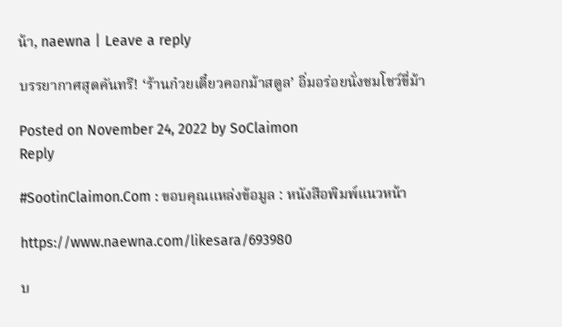น้า, naewna | Leave a reply

บรรยากาศสุดคันทรี! ‘ร้านก๋วยเตี๋ยวคอกม้าสตูล’ อิ่มอร่อยนั่งชมโชว์ขี่ม้า

Posted on November 24, 2022 by SoClaimon
Reply

#SootinClaimon.Com : ขอบคุณแหล่งข้อมูล : หนังสือพิมพ์แนวหน้า

https://www.naewna.com/likesara/693980

บ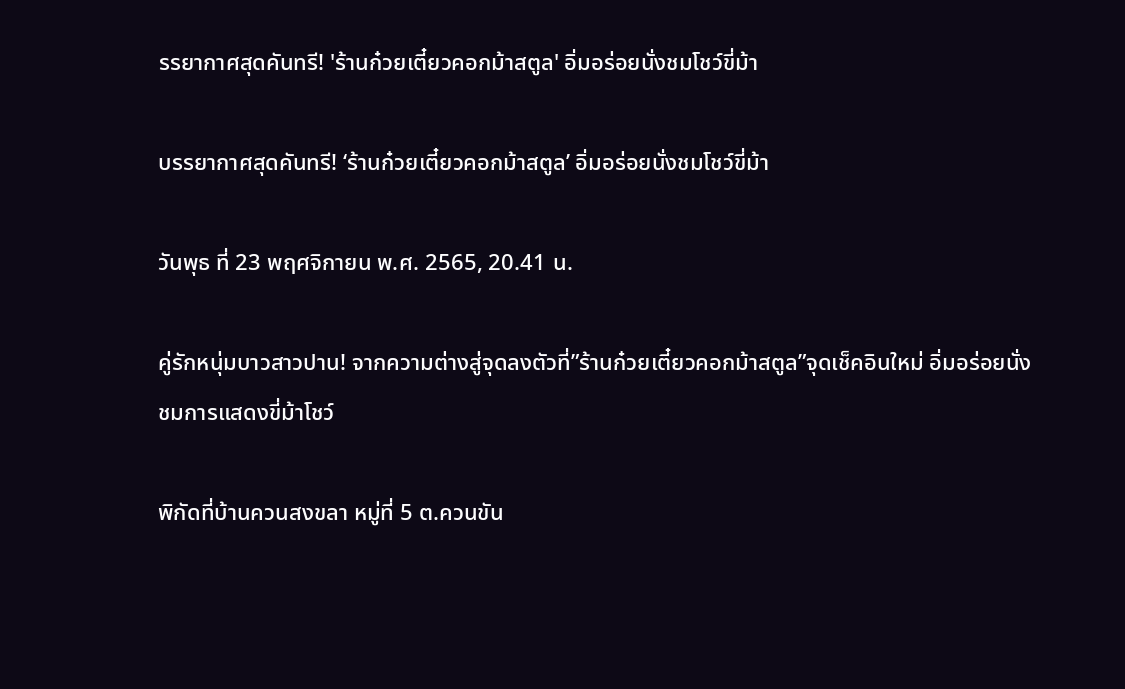รรยากาศสุดคันทรี! 'ร้านก๋วยเตี๋ยวคอกม้าสตูล' อิ่มอร่อยนั่งชมโชว์ขี่ม้า

บรรยากาศสุดคันทรี! ‘ร้านก๋วยเตี๋ยวคอกม้าสตูล’ อิ่มอร่อยนั่งชมโชว์ขี่ม้า

วันพุธ ที่ 23 พฤศจิกายน พ.ศ. 2565, 20.41 น.

คู่รักหนุ่มบาวสาวปาน! จากความต่างสู่จุดลงตัวที่”ร้านก๋วยเตี๋ยวคอกม้าสตูล”จุดเช็คอินใหม่ อิ่มอร่อยนั่งชมการแสดงขี่ม้าโชว์

พิกัดที่บ้านควนสงขลา หมู่ที่ 5 ต.ควนขัน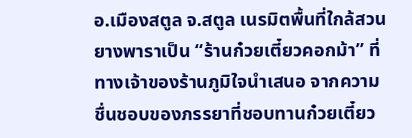อ.เมืองสตูล จ.สตูล เนรมิตพื้นที่ใกล้สวนยางพาราเป็น “ร้านก๋วยเตี๋ยวคอกม้า” ที่ทางเจ้าของร้านภูมิใจนำเสนอ จากความชื่นชอบของภรรยาที่ชอบทานก๋วยเตี๋ยว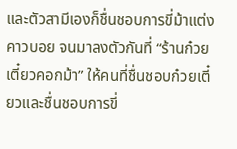และตัวสามีเองก็ชื่นชอบการขี่ม้าแต่งคาวบอย จนมาลงตัวกันที่ “ร้านก๋วยเตี๋ยวคอกม้า” ให้คนที่ชื่นชอบก๋วยเตี๋ยวและชื่นชอบการขี่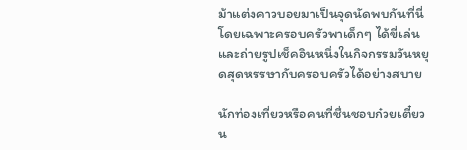ม้าแต่งคาวบอยมาเป็นจุดนัดพบกันที่นี่ โดยเฉพาะครอบครัวพาเด็กๆ ได้ขี่เล่นและถ่ายรูปเช็คอินหนึ่งในกิจกรรมวันหยุดสุดหรรษากับครอบครัวได้อย่างสบาย

นักท่องเที่ยวหรือคนที่ชื่นชอบก๋วยเตี๋ยว น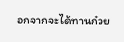อกจากจะได้ทานก๋วย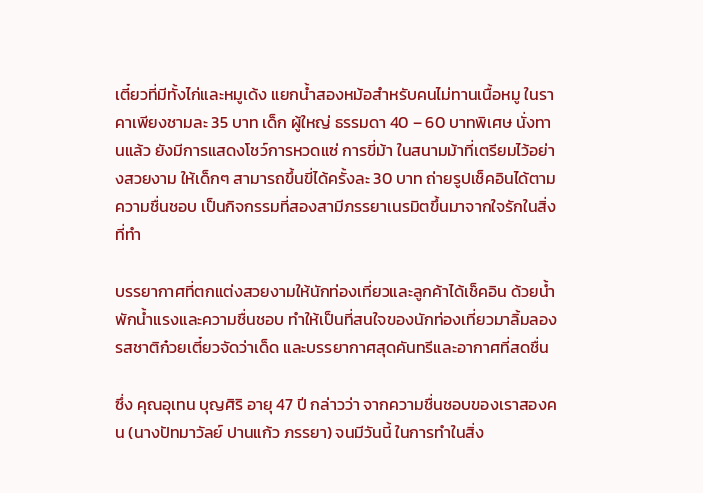เตี๋ยวที่มีทั้งไก่และหมูเด้ง แยกน้ำสองหม้อสำหรับคนไม่ทานเนื้อหมู ในราคาเพียงชามละ 35 บาท เด็ก ผู้ใหญ่ ธรรมดา 40 – 60 บาทพิเศษ นั่งทานแล้ว ยังมีการแสดงโชว์การหวดแซ่ การขี่ม้า ในสนามม้าที่เตรียมไว้อย่างสวยงาม ให้เด็กๆ สามารถขึ้นขี่ได้ครั้งละ 30 บาท ถ่ายรูปเช็คอินได้ตามความชื่นชอบ เป็นกิจกรรมที่สองสามีภรรยาเนรมิตขึ้นมาจากใจรักในสิ่งที่ทำ

บรรยากาศที่ตกแต่งสวยงามให้นักท่องเที่ยวและลูกค้าได้เช็คอิน ด้วยน้ำพักน้ำแรงและความชื่นชอบ ทำให้เป็นที่สนใจของนักท่องเที่ยวมาลิ้มลองรสชาติก๋วยเตี๋ยวจัดว่าเด็ด และบรรยากาศสุดคันทรีและอากาศที่สดชื่น

ซึ่ง คุณอุเทน บุญศิริ อายุ 47 ปี กล่าวว่า จากความชื่นชอบของเราสองคน (นางปัทมาวัลย์ ปานแก้ว ภรรยา) จนมีวันนี้ ในการทำในสิ่ง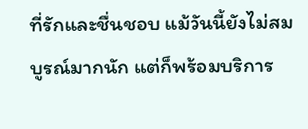ที่รักและชื่นชอบ แม้วันนี้ยังไม่สมบูรณ์มากนัก แต่ก็พร้อมบริการ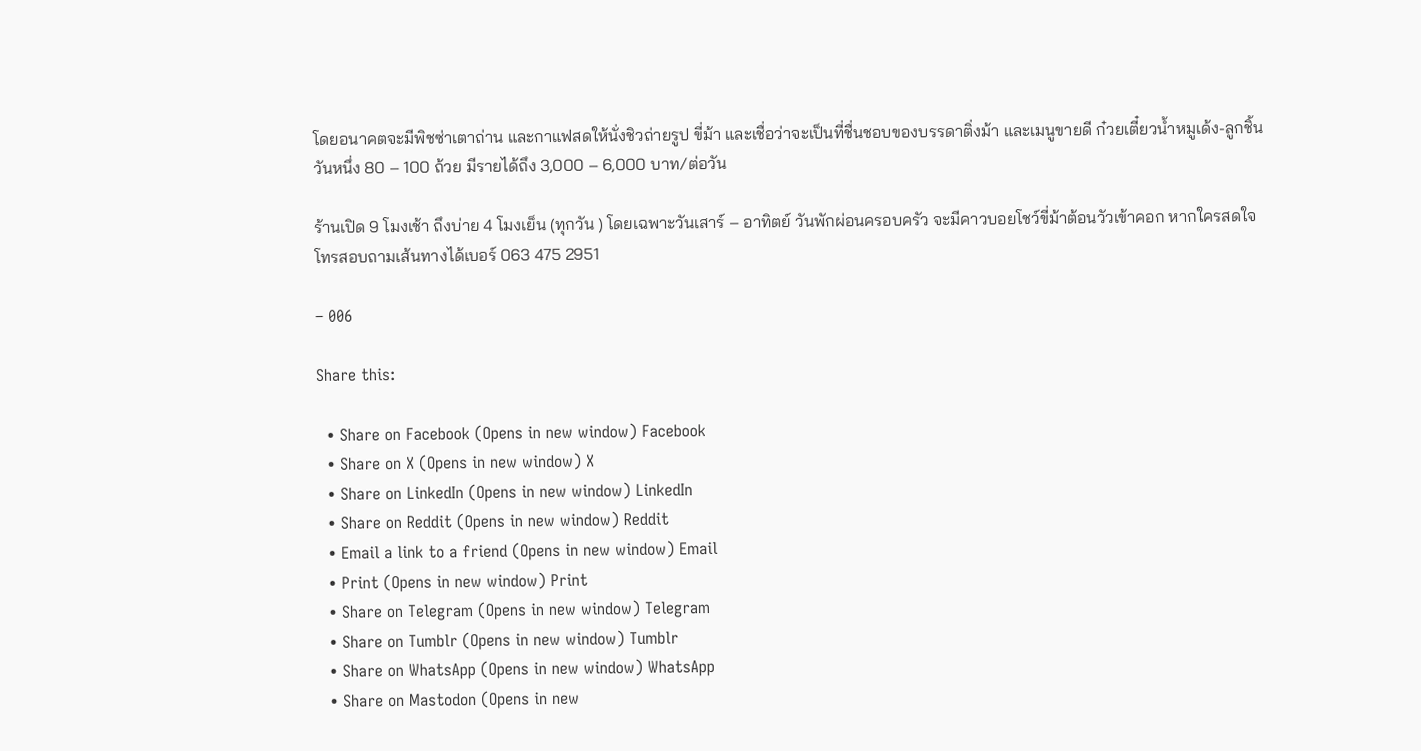โดยอนาคตจะมีพิชซ่าเตาถ่าน และกาแฟสดให้นั่งชิวถ่ายรูป ขี่ม้า และเชื่อว่าจะเป็นที่ชื่นชอบของบรรดาติ่งม้า และเมนูขายดี ก๋วยเตี๋ยวน้ำหมูเด้ง-ลูกชิ้น วันหนึ่ง 80 – 100 ถ้วย มีรายได้ถึง 3,000 – 6,000 บาท/ต่อวัน

ร้านเปิด 9 โมงเช้า ถึงบ่าย 4 โมงเย็น (ทุกวัน ) โดยเฉพาะวันเสาร์ – อาทิตย์ วันพักผ่อนครอบครัว จะมีคาวบอยโชว์ขี่ม้าต้อนวัวเข้าคอก หากใครสดใจ โทรสอบถามเส้นทางได้เบอร์ 063 475 2951

– 006

Share this:

  • Share on Facebook (Opens in new window) Facebook
  • Share on X (Opens in new window) X
  • Share on LinkedIn (Opens in new window) LinkedIn
  • Share on Reddit (Opens in new window) Reddit
  • Email a link to a friend (Opens in new window) Email
  • Print (Opens in new window) Print
  • Share on Telegram (Opens in new window) Telegram
  • Share on Tumblr (Opens in new window) Tumblr
  • Share on WhatsApp (Opens in new window) WhatsApp
  • Share on Mastodon (Opens in new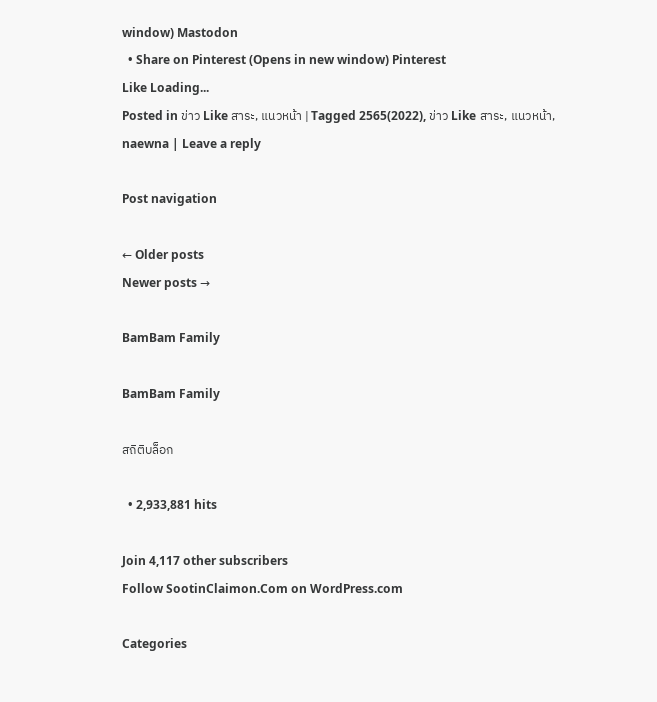window) Mastodon
  • Share on Pinterest (Opens in new window) Pinterest
Like Loading...
Posted in ข่าว Like สาระ, แนวหน้า | Tagged 2565(2022), ข่าว Like สาระ, แนวหน้า, naewna | Leave a reply

Post navigation

← Older posts
Newer posts →

BamBam Family

BamBam Family

สถิติบล็อก

  • 2,933,881 hits

Join 4,117 other subscribers
Follow SootinClaimon.Com on WordPress.com

Categories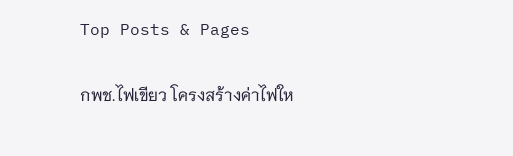Top Posts & Pages

กพช.ไฟเขียว โครงสร้างค่าไฟให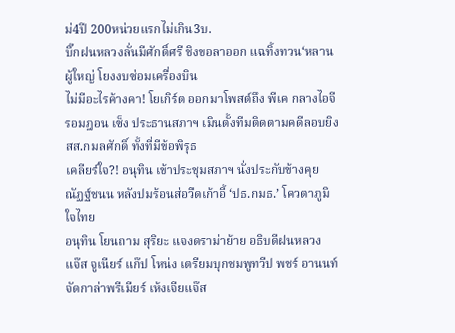ม่4ปี 200หน่วยแรกไม่เกิน3บ.
บิ๊กฝนหลวงลั่นมีศักดิ์ศรี ชิงขอลาออก แฉทิ้งทวน‘หลานผู้ใหญ่ โยงงบซ่อมเครื่องบิน
ไม่มีอะไรค้างคา! โยเกิร์ต ออกมาโพสต์ถึง พีเค กลางไอจี
รอมฎอน เซ็ง ประธานสภาฯ เมินตั้งทีมติดตามคดีลอบยิง สส.กมลศักดิ์ ทั้งที่มีข้อพิรุธ
เคลียร์ใจ?! อนุทิน เข้าประชุมสภาฯ นั่งประกับข้างคุย ณัฏฐ์ชนน หลังปมร้อนส่อวืดเก้าอี้ ‘ปธ.กมธ.’ โควตาภูมิใจไทย
อนุทิน โยนถาม สุริยะ แจงดราม่าย้าย อธิบดีฝนหลวง
แจ๊ส จูเนียร์ แก๊ป โหน่ง เตรียมบุกชมพูทวีป พชร์ อานนท์ จัดกาล่าพรีเมียร์ เห้งเจียแจ๊ส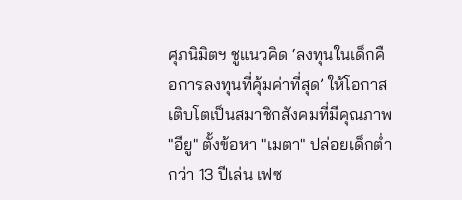ศุภนิมิตฯ ชูแนวคิด ‘ลงทุนในเด็กคือการลงทุนที่คุ้มค่าที่สุด’ ให้โอกาสเติบโตเป็นสมาชิกสังคมที่มีคุณภาพ
"อียู" ตั้งข้อหา "เมตา" ปล่อยเด็กต่ำกว่า 13 ปีเล่น เฟซ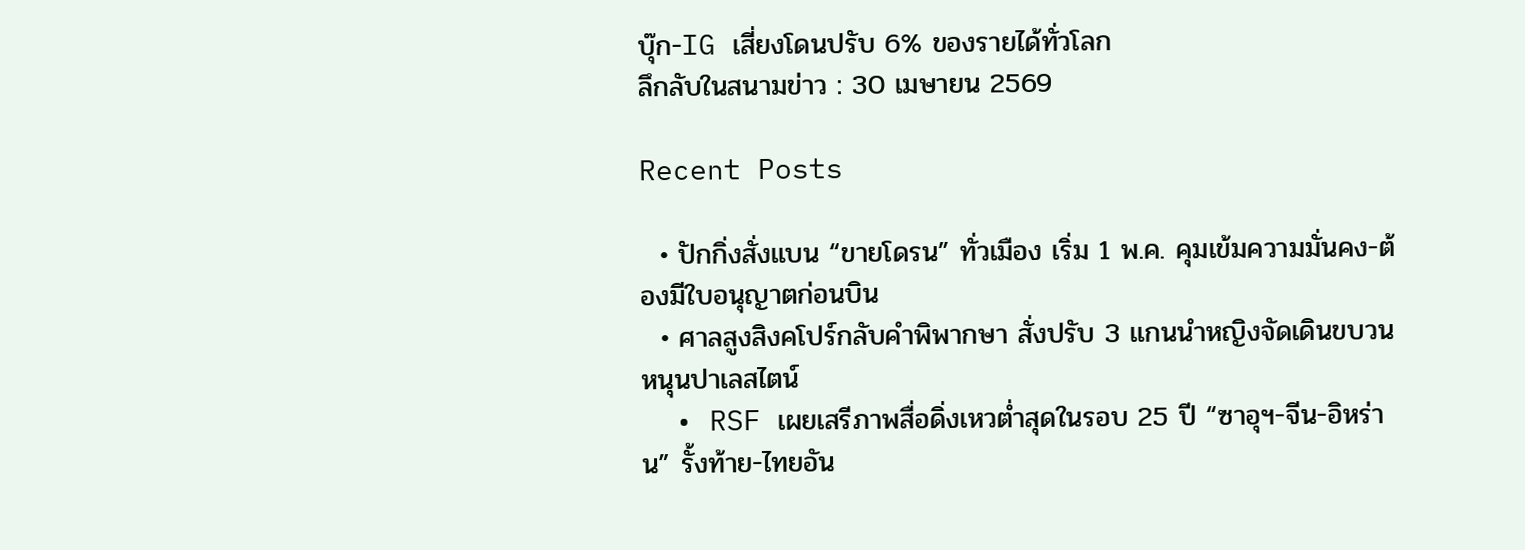บุ๊ก-IG เสี่ยงโดนปรับ 6% ของรายได้ทั่วโลก
ลึกลับในสนามข่าว : 30 เมษายน 2569

Recent Posts

  • ปักกิ่งสั่งแบน “ขายโดรน” ทั่วเมือง เริ่ม 1 พ.ค. คุมเข้มความมั่นคง-ต้องมีใบอนุญาตก่อนบิน
  • ศาลสูงสิงคโปร์กลับคำพิพากษา สั่งปรับ 3 แกนนำหญิงจัดเดินขบวนหนุนปาเลสไตน์
  • RSF เผยเสรีภาพสื่อดิ่งเหวต่ำสุดในรอบ 25 ปี “ซาอุฯ-จีน-อิหร่าน” รั้งท้าย-ไทยอัน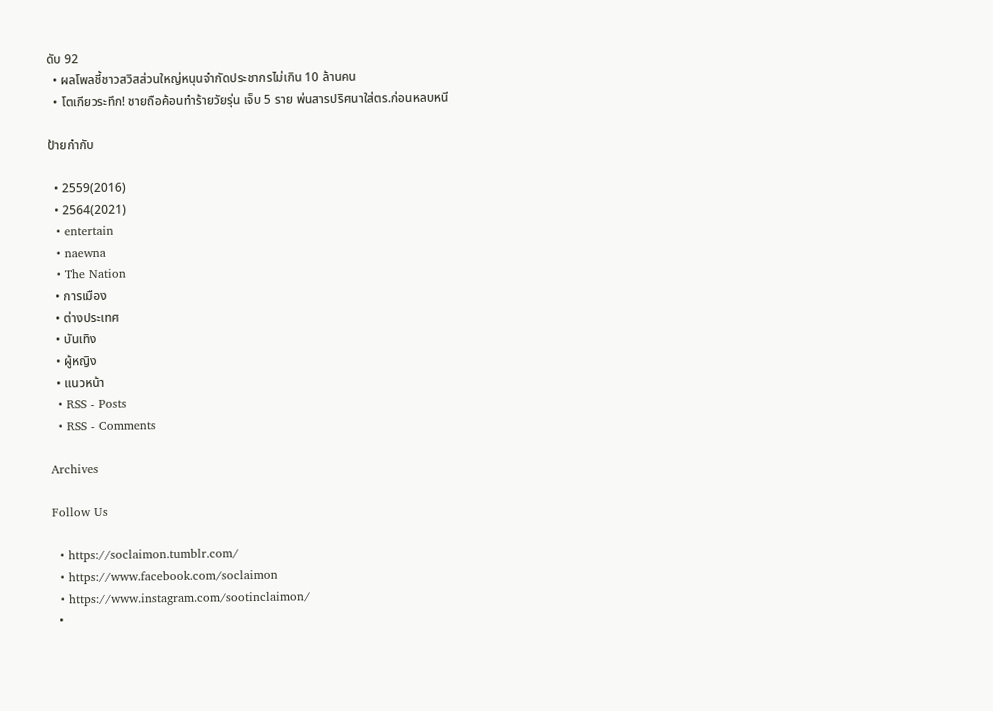ดับ 92
  • ผลโพลชี้ชาวสวิสส่วนใหญ่หนุนจำกัดประชากรไม่เกิน 10 ล้านคน
  • โตเกียวระทึก! ชายถือค้อนทำร้ายวัยรุ่น เจ็บ 5 ราย พ่นสารปริศนาใส่ตร.ก่อนหลบหนี

ป้ายกำกับ

  • 2559(2016)
  • 2564(2021)
  • entertain
  • naewna
  • The Nation
  • การเมือง
  • ต่างประเทศ
  • บันเทิง
  • ผู้หญิง
  • แนวหน้า
  • RSS - Posts
  • RSS - Comments

Archives

Follow Us

  • https://soclaimon.tumblr.com/
  • https://www.facebook.com/soclaimon
  • https://www.instagram.com/sootinclaimon/
  •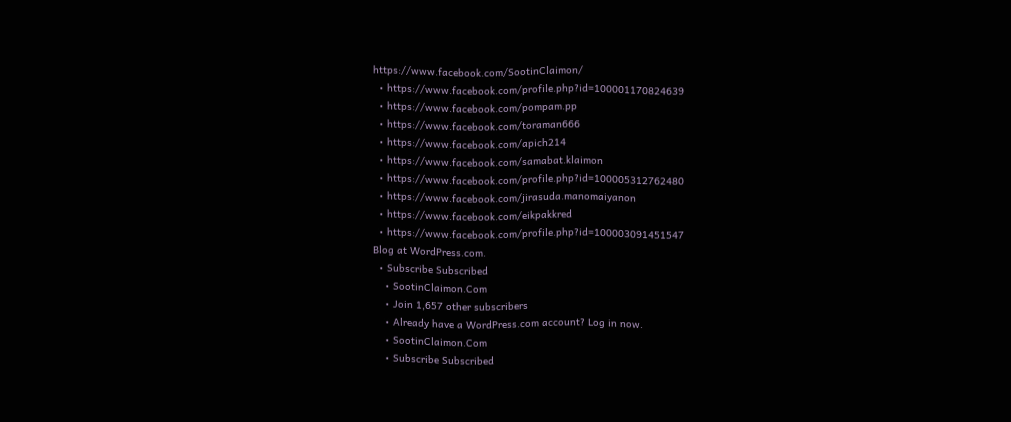https://www.facebook.com/SootinClaimon/
  • https://www.facebook.com/profile.php?id=100001170824639
  • https://www.facebook.com/pompam.pp
  • https://www.facebook.com/toraman666
  • https://www.facebook.com/apich214
  • https://www.facebook.com/samabat.klaimon
  • https://www.facebook.com/profile.php?id=100005312762480
  • https://www.facebook.com/jirasuda.manomaiyanon
  • https://www.facebook.com/eikpakkred
  • https://www.facebook.com/profile.php?id=100003091451547
Blog at WordPress.com.
  • Subscribe Subscribed
    • SootinClaimon.Com
    • Join 1,657 other subscribers
    • Already have a WordPress.com account? Log in now.
    • SootinClaimon.Com
    • Subscribe Subscribed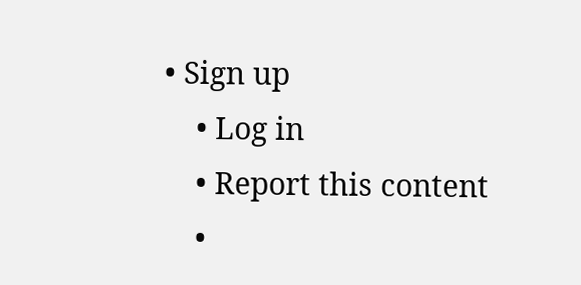• Sign up
    • Log in
    • Report this content
    •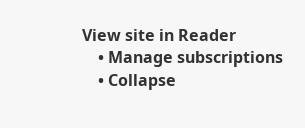View site in Reader
    • Manage subscriptions
    • Collapse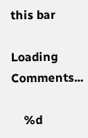this bar

Loading Comments...

    %d